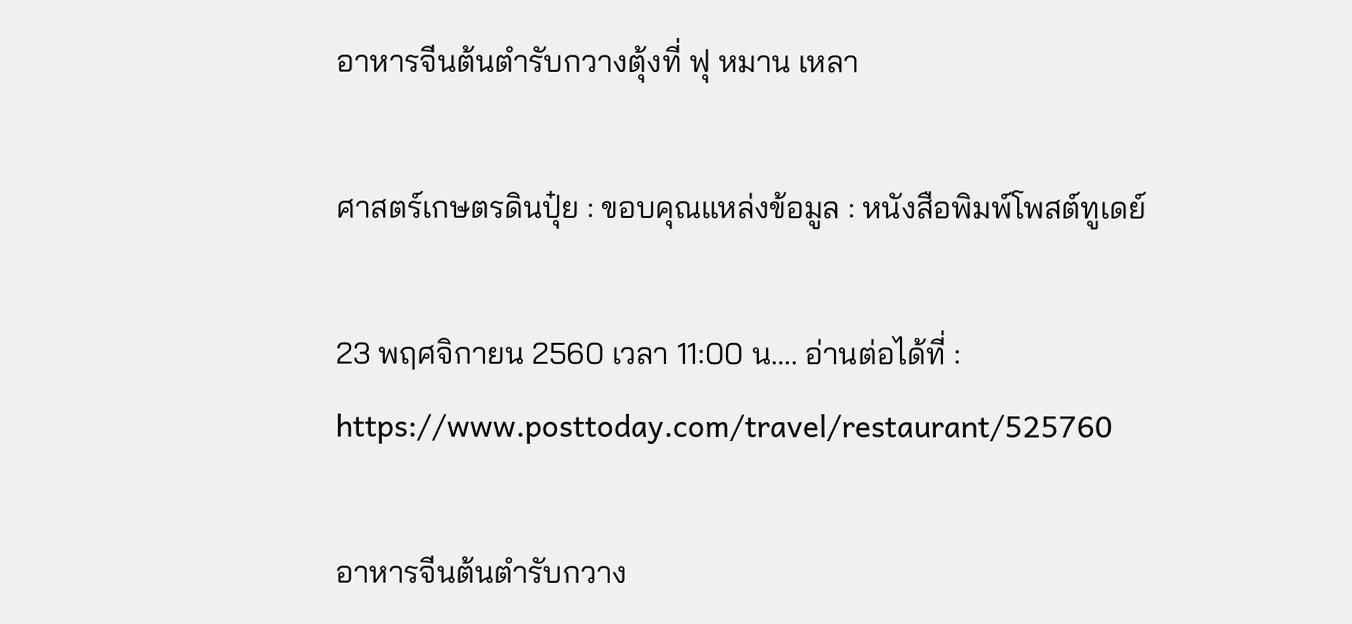อาหารจีนต้นตำรับกวางตุ้งที่ ฟุ หมาน เหลา

ศาสตร์เกษตรดินปุ๋ย : ขอบคุณแหล่งข้อมูล : หนังสือพิมพ์โพสต์ทูเดย์

23 พฤศจิกายน 2560 เวลา 11:00 น…. อ่านต่อได้ที่ : https://www.posttoday.com/travel/restaurant/525760

อาหารจีนต้นตำรับกวาง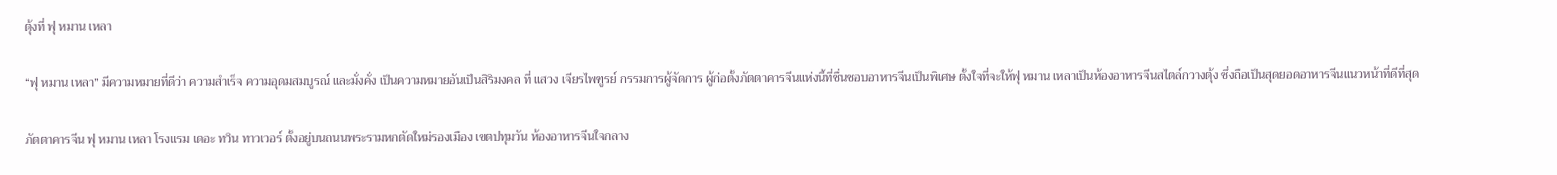ตุ้งที่ ฟุ หมาน เหลา

“ฟุ หมาน เหลา” มีความหมายที่ดีว่า ความสำเร็จ ความอุดมสมบูรณ์ และมั่งคั่ง เป็นความหมายอันเป็นสิริมงคล ที่ แสวง เจียรไพฑูรย์ กรรมการผู้จัดการ ผู้ก่อตั้งภัตตาคารจีนแห่งนี้ที่ชื่นชอบอาหารจีนเป็นพิเศษ ตั้งใจที่จะให้ฟุ หมาน เหลาเป็นห้องอาหารจีนสไตล์กวางตุ้ง ซึ่งถือเป็นสุดยอดอาหารจีนแนวหน้าที่ดีที่สุด

ภัตตาคารจีน ฟุ หมาน เหลา โรงแรม เดอะ ทวิน ทาวเวอร์ ตั้งอยู่บนถนนพระรามหกตัดใหม่รองเมือง เขตปทุมวัน ห้องอาหารจีนใจกลาง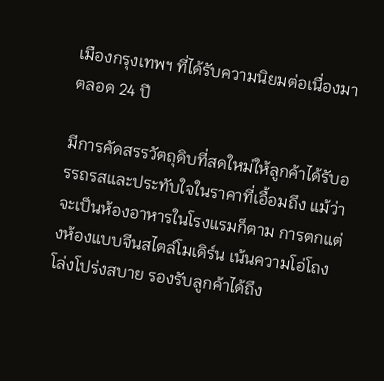เมืองกรุงเทพฯ ที่ได้รับความนิยมต่อเนื่องมาตลอด 24 ปี

มีการคัดสรรวัตถุดิบที่สดใหม่ให้ลูกค้าได้รับอรรถรสและประทับใจในราคาที่เอื้อมถึง แม้ว่าจะเป็นห้องอาหารในโรงแรมก็ตาม การตกแต่งห้องแบบจีนสไตล์โมเดิร์น เน้นความโอ่โถงโล่งโปร่งสบาย รองรับลูกค้าได้ถึง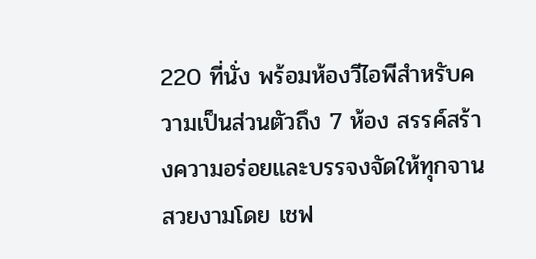220 ที่นั่ง พร้อมห้องวีไอพีสำหรับความเป็นส่วนตัวถึง 7 ห้อง สรรค์สร้างความอร่อยและบรรจงจัดให้ทุกจานสวยงามโดย เชฟ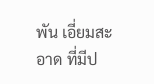พัน เอี่ยมสะอาด ที่มีป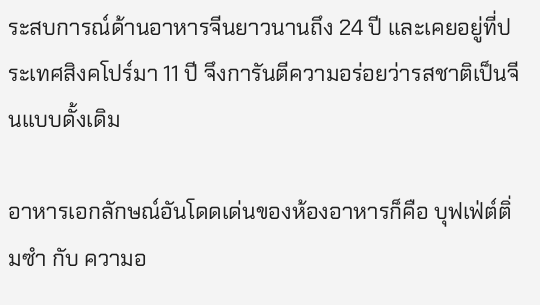ระสบการณ์ด้านอาหารจีนยาวนานถึง 24 ปี และเคยอยู่ที่ประเทศสิงคโปร์มา 11 ปี จึงการันตีความอร่อยว่ารสชาติเป็นจีนแบบดั้งเดิม

อาหารเอกลักษณ์อันโดดเด่นของห้องอาหารก็คือ บุฟเฟ่ต์ติ่มซำ กับ ความอ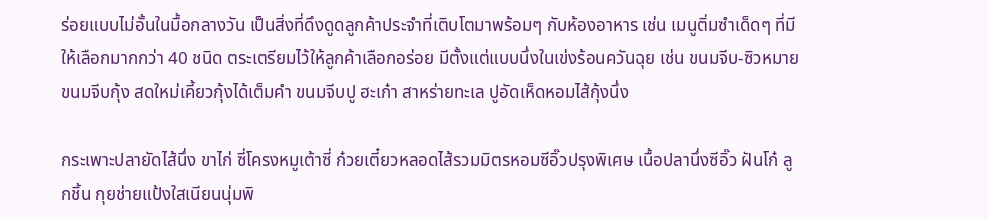ร่อยแบบไม่อั้นในมื้อกลางวัน เป็นสิ่งที่ดึงดูดลูกค้าประจำที่เติบโตมาพร้อมๆ กับห้องอาหาร เช่น เมนูติ่มซำเด็ดๆ ที่มีให้เลือกมากกว่า 40 ชนิด ตระเตรียมไว้ให้ลูกค้าเลือกอร่อย มีตั้งแต่แบบนึ่งในเข่งร้อนควันฉุย เช่น ขนมจีบ-ซิวหมาย ขนมจีบกุ้ง สดใหม่เคี้ยวกุ้งได้เต็มคำ ขนมจีบปู ฮะเก๋า สาหร่ายทะเล ปูอัดเห็ดหอมไส้กุ้งนึ่ง

กระเพาะปลายัดไส้นึ่ง ขาไก่ ซี่โครงหมูเต้าซี่ ก๋วยเตี๋ยวหลอดไส้รวมมิตรหอมซีอิ๊วปรุงพิเศษ เนื้อปลานึ่งซีอิ๊ว ฝันโก๋ ลูกชิ้น กุยช่ายแป้งใสเนียนนุ่มพิ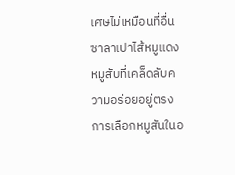เศษไม่เหมือนที่อื่น ซาลาเปาไส้หมูแดง หมูสับที่เคล็ดลับความอร่อยอยู่ตรงการเลือกหมูสันในอ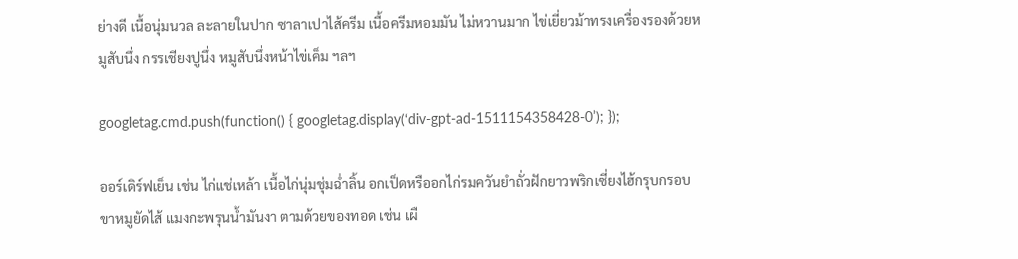ย่างดี เนื้อนุ่มนวล ละลายในปาก ซาลาเปาไส้ครีม เนื้อครีมหอมมัน ไม่หวานมาก ไข่เยี่ยวม้าทรงเครื่องรองด้วยหมูสับนึ่ง กรรเชียงปูนึ่ง หมูสับนึ่งหน้าไข่เค็ม ฯลฯ

googletag.cmd.push(function() { googletag.display(‘div-gpt-ad-1511154358428-0’); });

ออร์เดิร์ฟเย็น เช่น ไก่แช่เหล้า เนื้อไก่นุ่มชุ่มฉ่ำลิ้น อกเป็ดหรืออกไก่รมควันยำถั่วฝักยาวพริกเซี่ยงไฮ้กรุบกรอบ ขาหมูยัดไส้ แมงกะพรุนน้ำมันงา ตามด้วยของทอด เช่น เผื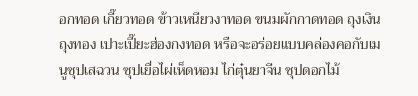อกทอด เกี๊ยวทอด ข้าวเหนียวงาทอด ขนมผักกาดทอด ถุงเงิน ถุงทอง เปาะเปี๊ยะฮ่องกงทอด หรือจะอร่อยแบบคล่องคอกับเมนูซุปเสฉวน ซุปเยื่อไผ่เห็ดหอม ไก่ตุ๋นยาจีน ซุปดอกไม้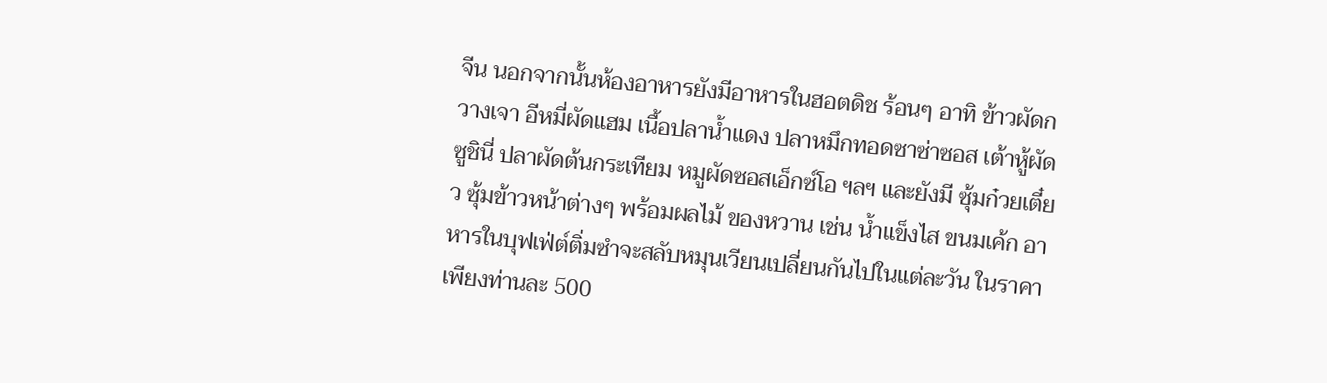จีน นอกจากนั้นห้องอาหารยังมีอาหารในฮอตดิช ร้อนๆ อาทิ ข้าวผัดกวางเจา อีหมี่ผัดแฮม เนื้อปลาน้ำแดง ปลาหมึกทอดซาซ่าซอส เต้าหู้ผัดซูชินี่ ปลาผัดต้นกระเทียม หมูผัดซอสเอ็กซ์โอ ฯลฯ และยังมี ซุ้มก๋วยเตี๋ยว ซุ้มข้าวหน้าต่างๆ พร้อมผลไม้ ของหวาน เช่น น้ำแข็งไส ขนมเค้ก อาหารในบุฟเฟ่ต์ติ่มซำจะสลับหมุนเวียนเปลี่ยนกันไปในแต่ละวัน ในราคาเพียงท่านละ 500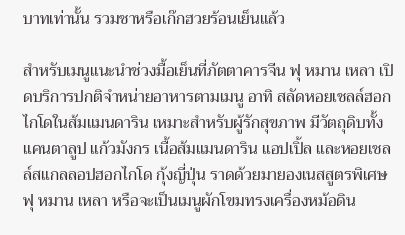บาทเท่านั้น รวมชาหรือเก๊กฮวยร้อนเย็นแล้ว

สำหรับเมนูแนะนำช่วงมื้อเย็นที่ภัตตาคารจีน ฟุ หมาน เหลา เปิดบริการปกติจำหน่ายอาหารตามเมนู อาทิ สลัดหอยเชลล์ฮอกไกโดในส้มแมนดาริน เหมาะสำหรับผู้รักสุขภาพ มีวัตถุดิบทั้ง แคนตาลูป แก้วมังกร เนื้อส้มแมนดาริน แอปเปิ้ล และหอยเชลล์สแกลลอปฮอกไกโด กุ้งญี่ปุ่น ราดด้วยมายองเนสสูตรพิเศษฟุ หมาน เหลา หรือจะเป็นเมนูผักโขมทรงเครื่องหม้อดิน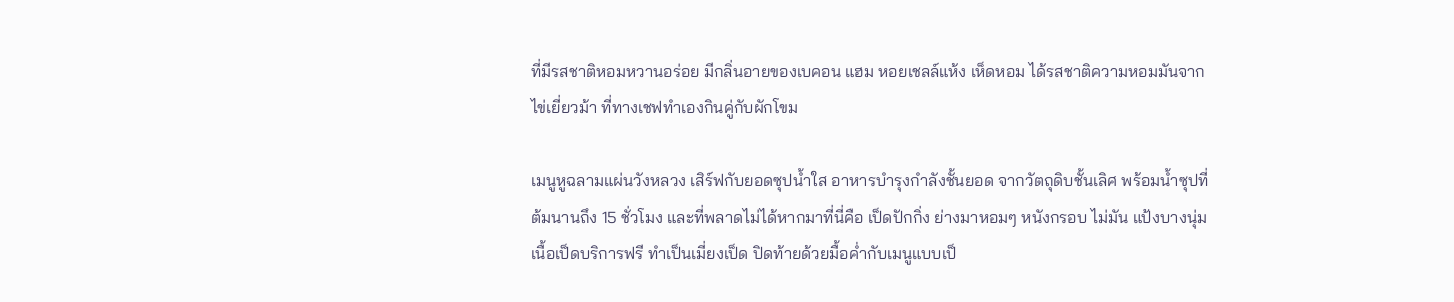ที่มีรสชาติหอมหวานอร่อย มีกลิ่นอายของเบคอน แฮม หอยเชลล์แห้ง เห็ดหอม ได้รสชาติความหอมมันจากไข่เยี่ยวม้า ที่ทางเชฟทำเองกินคู่กับผักโขม

เมนูหูฉลามแผ่นวังหลวง เสิร์ฟกับยอดซุปน้ำใส อาหารบำรุงกำลังชั้นยอด จากวัตถุดิบชั้นเลิศ พร้อมน้ำซุปที่ต้มนานถึง 15 ชั่วโมง และที่พลาดไม่ได้หากมาที่นี่คือ เป็ดปักกิ่ง ย่างมาหอมๆ หนังกรอบ ไม่มัน แป้งบางนุ่ม เนื้อเป็ดบริการฟรี ทำเป็นเมี่ยงเป็ด ปิดท้ายด้วยมื้อค่ำกับเมนูแบบเป็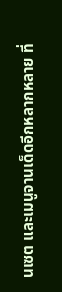นเซต และเมนูจานเด็ดอีกหลากหลาย ที่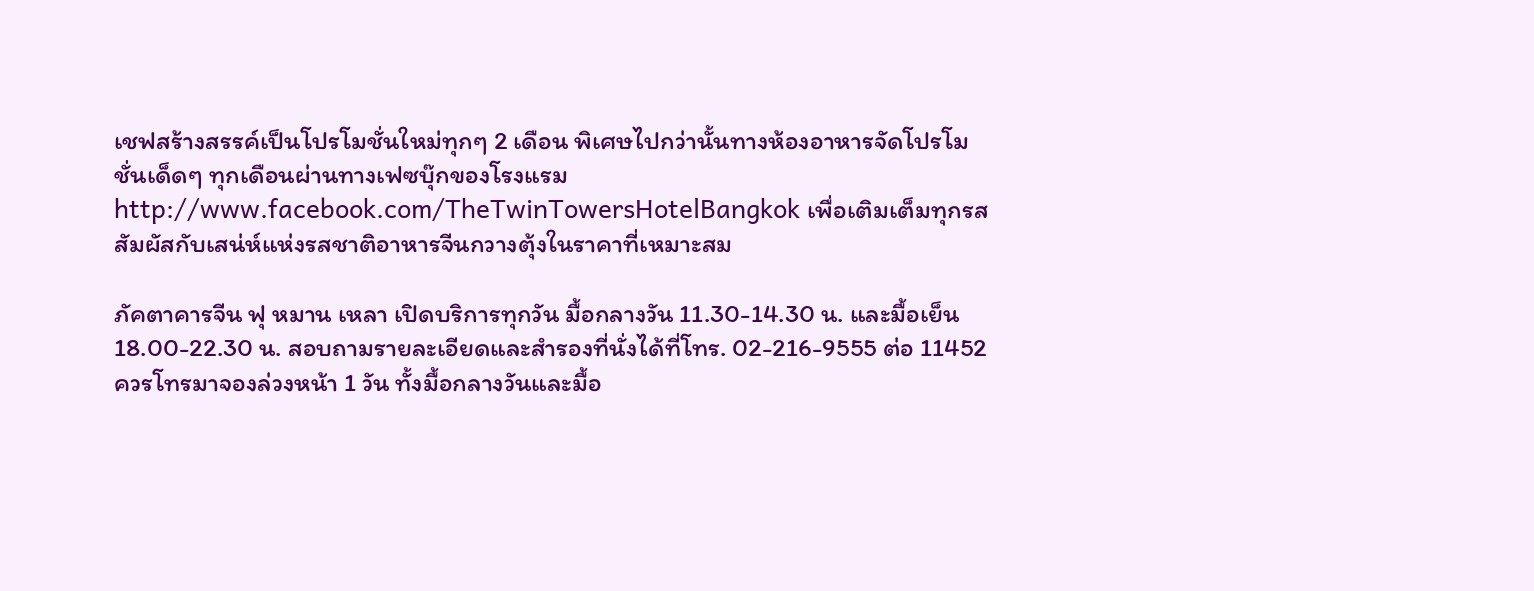เชฟสร้างสรรค์เป็นโปรโมชั่นใหม่ทุกๆ 2 เดือน พิเศษไปกว่านั้นทางห้องอาหารจัดโปรโมชั่นเด็ดๆ ทุกเดือนผ่านทางเฟซบุ๊กของโรงแรม http://www.facebook.com/TheTwinTowersHotelBangkok เพื่อเติมเต็มทุกรสสัมผัสกับเสน่ห์แห่งรสชาติอาหารจีนกวางตุ้งในราคาที่เหมาะสม

ภัคตาคารจีน ฟุ หมาน เหลา เปิดบริการทุกวัน มื้อกลางวัน 11.30-14.30 น. และมื้อเย็น 18.00-22.30 น. สอบถามรายละเอียดและสำรองที่นั่งได้ที่โทร. 02-216-9555 ต่อ 11452 ควรโทรมาจองล่วงหน้า 1 วัน ทั้งมื้อกลางวันและมื้อ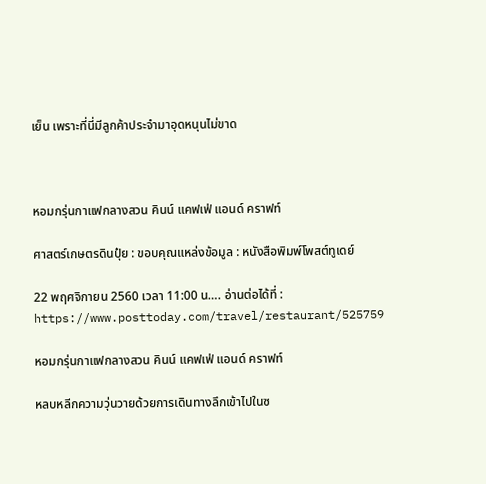เย็น เพราะที่นี่มีลูกค้าประจำมาอุดหนุนไม่ขาด



หอมกรุ่นกาแฟกลางสวน คินน์ แคฟเฟ่ แอนด์ คราฟท์

ศาสตร์เกษตรดินปุ๋ย : ขอบคุณแหล่งข้อมูล : หนังสือพิมพ์โพสต์ทูเดย์

22 พฤศจิกายน 2560 เวลา 11:00 น…. อ่านต่อได้ที่ : https://www.posttoday.com/travel/restaurant/525759

หอมกรุ่นกาแฟกลางสวน คินน์ แคฟเฟ่ แอนด์ คราฟท์

หลบหลีกความวุ่นวายด้วยการเดินทางลึกเข้าไปในซ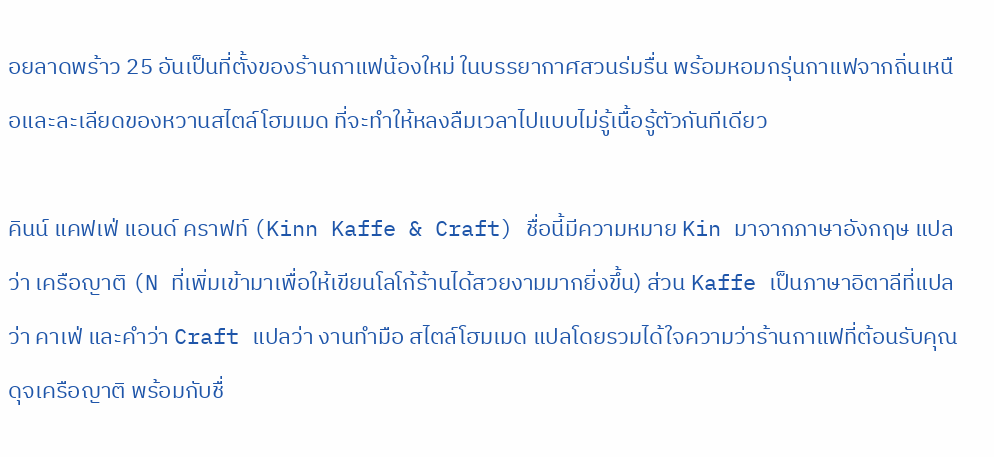อยลาดพร้าว 25 อันเป็นที่ตั้งของร้านกาแฟน้องใหม่ ในบรรยากาศสวนร่มรื่น พร้อมหอมกรุ่นกาแฟจากถิ่นเหนือและละเลียดของหวานสไตล์โฮมเมด ที่จะทำให้หลงลืมเวลาไปแบบไม่รู้เนื้อรู้ตัวกันทีเดียว

คินน์ แคฟเฟ่ แอนด์ คราฟท์ (Kinn Kaffe & Craft) ชื่อนี้มีความหมาย Kin มาจากภาษาอังกฤษ แปลว่า เครือญาติ (N ที่เพิ่มเข้ามาเพื่อให้เขียนโลโก้ร้านได้สวยงามมากยิ่งขึ้น) ส่วน Kaffe เป็นภาษาอิตาลีที่แปลว่า คาเฟ่ และคำว่า Craft แปลว่า งานทำมือ สไตล์โฮมเมด แปลโดยรวมได้ใจความว่าร้านกาแฟที่ต้อนรับคุณดุจเครือญาติ พร้อมกับชื่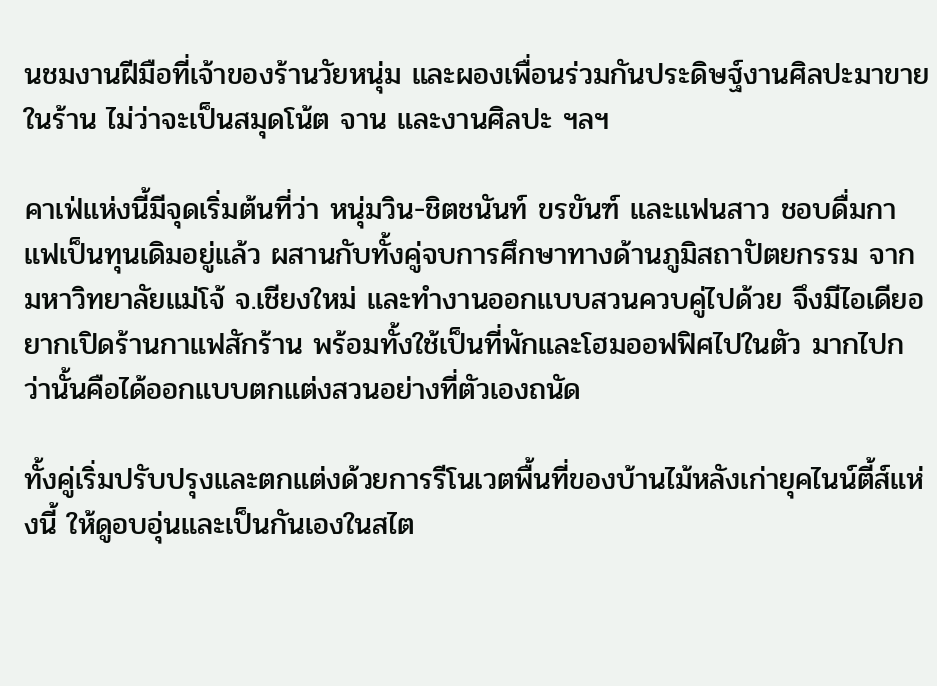นชมงานฝีมือที่เจ้าของร้านวัยหนุ่ม และผองเพื่อนร่วมกันประดิษฐ์งานศิลปะมาขายในร้าน ไม่ว่าจะเป็นสมุดโน้ต จาน และงานศิลปะ ฯลฯ

คาเฟ่แห่งนี้มีจุดเริ่มต้นที่ว่า หนุ่มวิน-ชิตชนันท์ ขรขันฑ์ และแฟนสาว ชอบดื่มกาแฟเป็นทุนเดิมอยู่แล้ว ผสานกับทั้งคู่จบการศึกษาทางด้านภูมิสถาปัตยกรรม จากมหาวิทยาลัยแม่โจ้ จ.เชียงใหม่ และทำงานออกแบบสวนควบคู่ไปด้วย จึงมีไอเดียอยากเปิดร้านกาแฟสักร้าน พร้อมทั้งใช้เป็นที่พักและโฮมออฟฟิศไปในตัว มากไปกว่านั้นคือได้ออกแบบตกแต่งสวนอย่างที่ตัวเองถนัด

ทั้งคู่เริ่มปรับปรุงและตกแต่งด้วยการรีโนเวตพื้นที่ของบ้านไม้หลังเก่ายุคไนน์ตี้ส์แห่งนี้ ให้ดูอบอุ่นและเป็นกันเองในสไต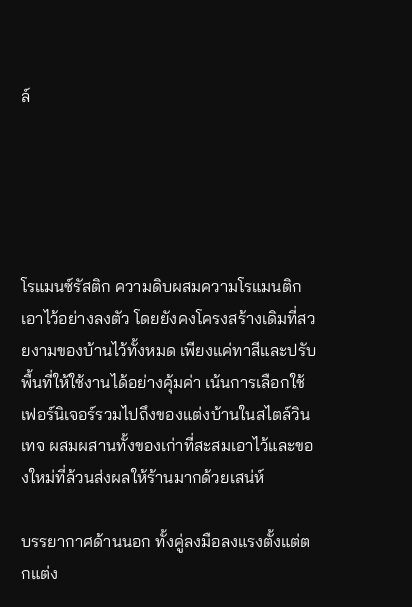ล์





โรแมนซ์รัสติก ความดิบผสมความโรแมนติกเอาไว้อย่างลงตัว โดยยังคงโครงสร้างเดิมที่สวยงามของบ้านไว้ทั้งหมด เพียงแค่ทาสีและปรับพื้นที่ให้ใช้งานได้อย่างคุ้มค่า เน้นการเลือกใช้เฟอร์นิเจอร์รวมไปถึงของแต่งบ้านในสไตล์วินเทจ ผสมผสานทั้งของเก่าที่สะสมเอาไว้และของใหม่ที่ล้วนส่งผลให้ร้านมากด้วยเสน่ห์

บรรยากาศด้านนอก ทั้งคู่ลงมือลงแรงตั้งแต่ตกแต่ง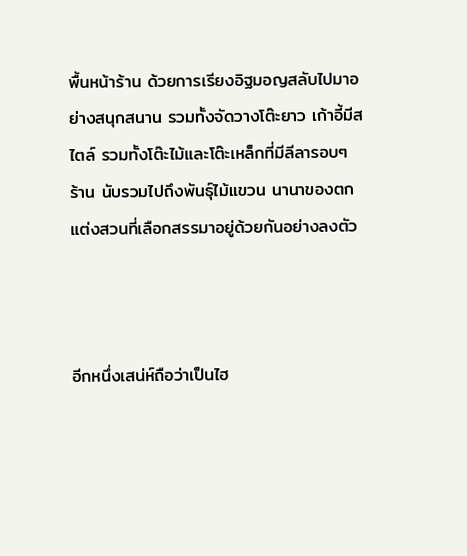พื้นหน้าร้าน ด้วยการเรียงอิฐมอญสลับไปมาอย่างสนุกสนาน รวมทั้งจัดวางโต๊ะยาว เก้าอี้มีสไตล์ รวมทั้งโต๊ะไม้และโต๊ะเหล็กที่มีลีลารอบๆ ร้าน นับรวมไปถึงพันธุ์ไม้แขวน นานาของตกแต่งสวนที่เลือกสรรมาอยู่ด้วยกันอย่างลงตัว



อีกหนึ่งเสน่ห์ถือว่าเป็นไฮ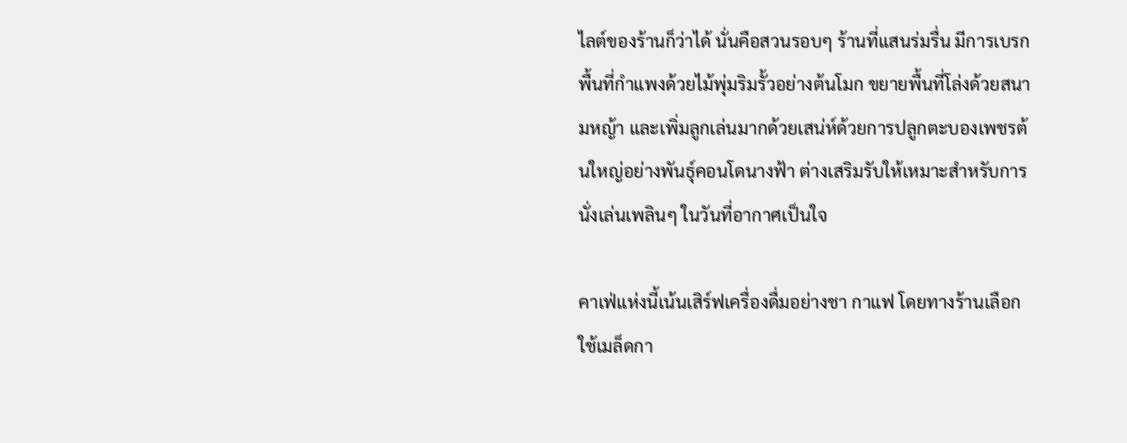ไลต์ของร้านก็ว่าได้ นั่นคือสวนรอบๆ ร้านที่แสนร่มรื่น มีการเบรกพื้นที่กำแพงด้วยไม้พุ่มริมรั้วอย่างต้นโมก ขยายพื้นที่โล่งด้วยสนามหญ้า และเพิ่มลูกเล่นมากด้วยเสน่ห์ด้วยการปลูกตะบองเพชรต้นใหญ่อย่างพันธุ์คอนโดนางฟ้า ต่างเสริมรับให้เหมาะสำหรับการนั่งเล่นเพลินๆ ในวันที่อากาศเป็นใจ

คาเฟ่แห่งนี้เน้นเสิร์ฟเครื่องดื่มอย่างชา กาแฟ โดยทางร้านเลือกใช้เมล็ดกา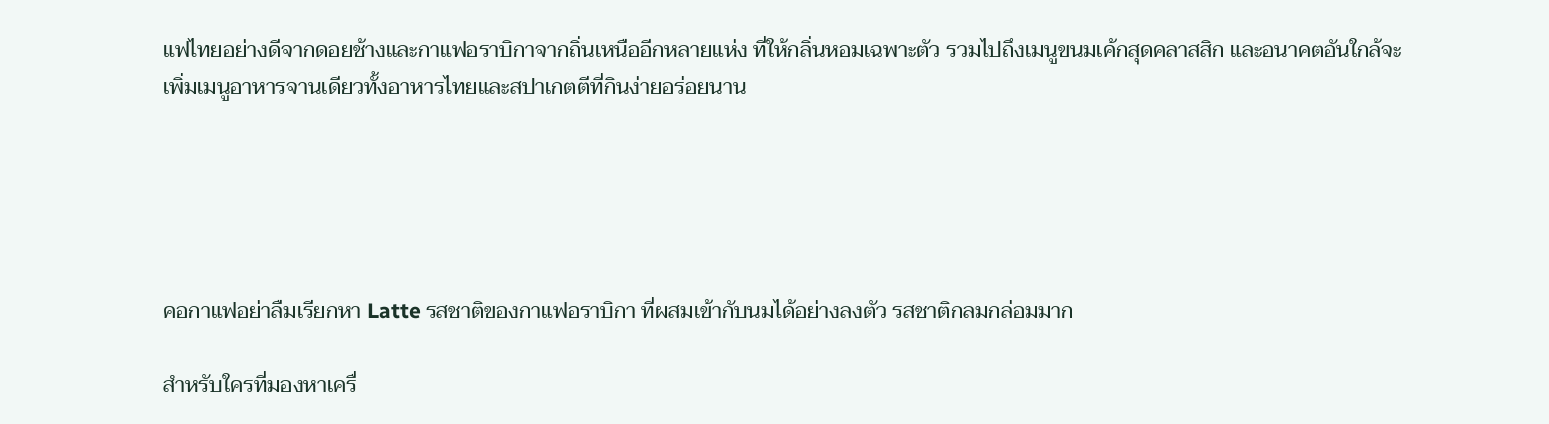แฟไทยอย่างดีจากดอยช้างและกาแฟอราบิกาจากถิ่นเหนืออีกหลายแห่ง ที่ให้กลิ่นหอมเฉพาะตัว รวมไปถึงเมนูขนมเค้กสุดคลาสสิก และอนาคตอันใกล้จะเพิ่มเมนูอาหารจานเดียวทั้งอาหารไทยและสปาเกตตีที่กินง่ายอร่อยนาน





คอกาแฟอย่าลืมเรียกหา Latte รสชาติของกาแฟอราบิกา ที่ผสมเข้ากับนมได้อย่างลงตัว รสชาติกลมกล่อมมาก

สำหรับใครที่มองหาเครื่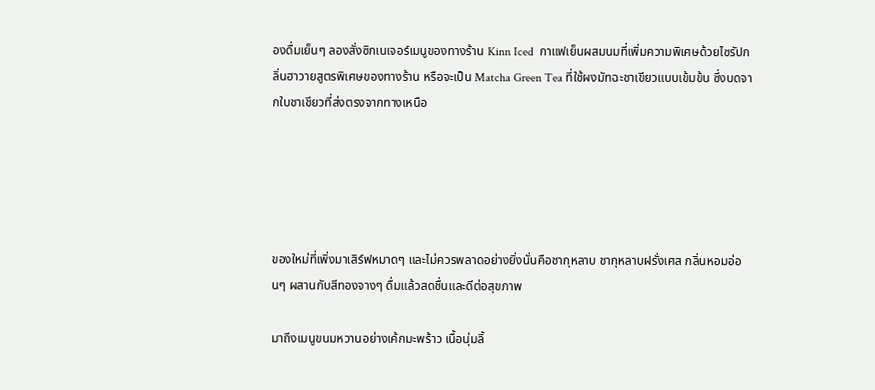องดื่มเย็นๆ ลองสั่งซิกเนเจอร์เมนูของทางร้าน Kinn Iced  กาแฟเย็นผสมนมที่เพิ่มความพิเศษด้วยไซรัปกลิ่นฮาวายสูตรพิเศษของทางร้าน หรือจะเป็น Matcha Green Tea ที่ใช้ผงมัทฉะชาเขียวแบบเข้มข้น ซึ่งบดจากใบชาเชียวที่ส่งตรงจากทางเหนือ





ของใหม่ที่เพิ่งมาเสิร์ฟหมาดๆ และไม่ควรพลาดอย่างยิ่งนั่นคือชากุหลาบ ชากุหลาบฝรั่งเศส กลิ่นหอมอ่อนๆ ผสานกับสีทองจางๆ ดื่มแล้วสดชื่นและดีต่อสุขภาพ

มาถึงเมนูขนมหวานอย่างเค้กมะพร้าว เนื้อนุ่มลิ้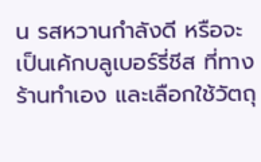น รสหวานกำลังดี หรือจะเป็นเค้กบลูเบอร์รี่ชีส ที่ทางร้านทำเอง และเลือกใช้วัตถุ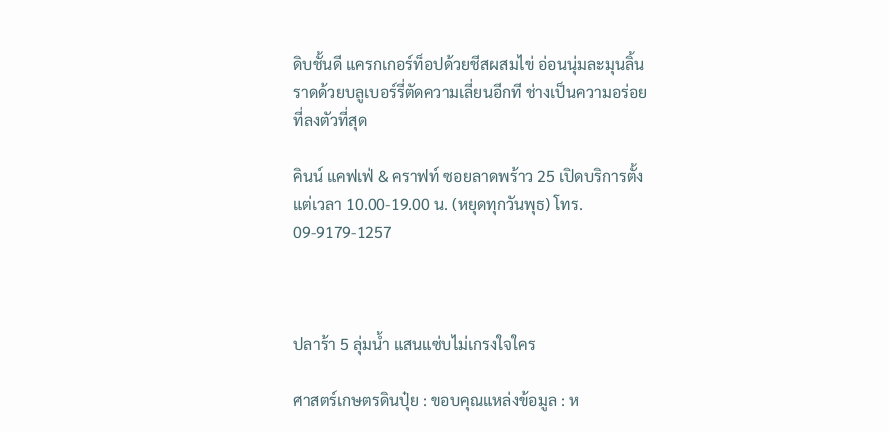ดิบชั้นดี แครกเกอร์ท็อปด้วยชีสผสมไข่ อ่อนนุ่มละมุนลิ้นราดด้วยบลูเบอร์รี่ตัดความเลี่ยนอีกที ช่างเป็นความอร่อยที่ลงตัวที่สุด

คินน์ แคฟเฟ่ & คราฟท์ ซอยลาดพร้าว 25 เปิดบริการตั้งแต่เวลา 10.00-19.00 น. (หยุดทุกวันพุธ) โทร. 09-9179-1257



ปลาร้า 5 ลุ่มน้ำ แสนแซ่บไม่เกรงใจใคร

ศาสตร์เกษตรดินปุ๋ย : ขอบคุณแหล่งข้อมูล : ห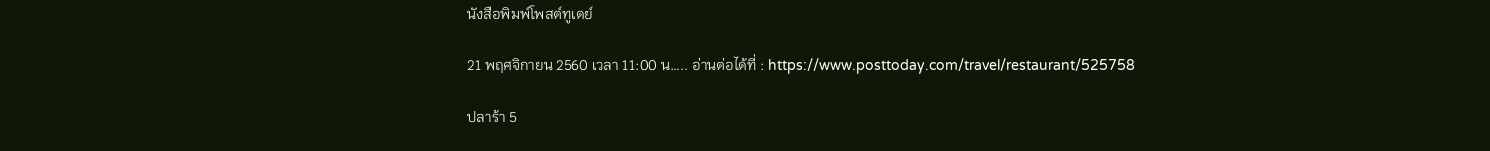นังสือพิมพ์โพสต์ทูเดย์

21 พฤศจิกายน 2560 เวลา 11:00 น….. อ่านต่อได้ที่ : https://www.posttoday.com/travel/restaurant/525758

ปลาร้า 5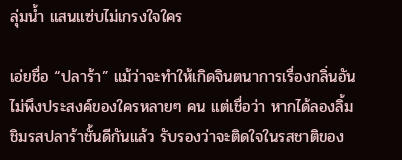ลุ่มน้ำ แสนแซ่บไม่เกรงใจใคร

เอ่ยชื่อ “ปลาร้า” แม้ว่าจะทำให้เกิดจินตนาการเรื่องกลิ่นอันไม่พึงประสงค์ของใครหลายๆ คน แต่เชื่อว่า หากได้ลองลิ้มชิมรสปลาร้าชั้นดีกันแล้ว รับรองว่าจะติดใจในรสชาติของ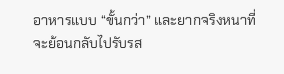อาหารแบบ “ขั้นกว่า” และยากจริงหนาที่จะย้อนกลับไปรับรส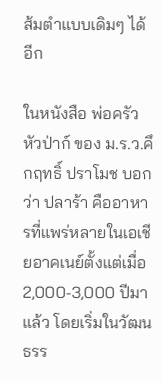ส้มตำแบบเดิมๆ ได้อีก

ในหนังสือ พ่อครัวหัวป่าก์ ของ ม.ร.ว.คึกฤทธิ์ ปราโมช บอกว่า ปลาร้า คืออาหารที่แพร่หลายในเอเชียอาคเนย์ตั้งแต่เมื่อ 2,000-3,000 ปีมาแล้ว โดยเริ่มในวัฒนธรร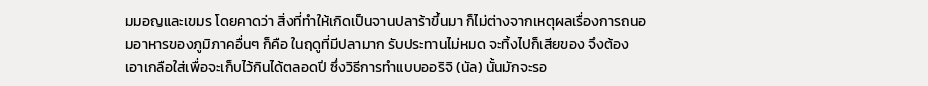มมอญและเขมร โดยคาดว่า สิ่งที่ทำให้เกิดเป็นจานปลาร้าขึ้นมา ก็ไม่ต่างจากเหตุผลเรื่องการถนอมอาหารของภูมิภาคอื่นๆ ก็คือ ในฤดูที่มีปลามาก รับประทานไม่หมด จะทิ้งไปก็เสียของ จึงต้องเอาเกลือใส่เพื่อจะเก็บไว้กินได้ตลอดปี ซึ่งวิธีการทำแบบออริจิ (นัล) นั้นมักจะรอ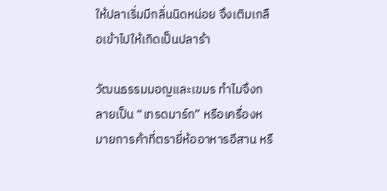ให้ปลาเริ่มมีกลิ่นนิดหน่อย จึงเติมเกลือเข้าไปให้เกิดเป็นปลาร้า

วัฒนธรรมมอญและเขมร ทำไมจึงกลายเป็น “เทรดมาร์ก” หรือเครื่องหมายการค้าที่ตรายี่ห้ออาหารอีสาน หรื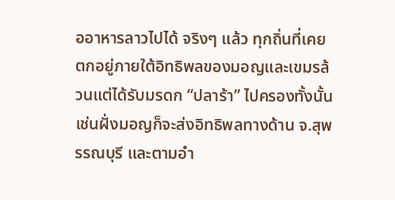ออาหารลาวไปได้ จริงๆ แล้ว ทุกถิ่นที่เคยตกอยู่ภายใต้อิทธิพลของมอญและเขมรล้วนแต่ได้รับมรดก “ปลาร้า” ไปครองทั้งนั้น เช่นฝั่งมอญก็จะส่งอิทธิพลทางด้าน จ.สุพรรณบุรี และตามอำ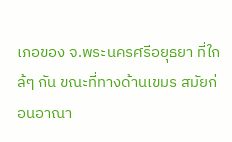เภอของ จ.พระนครศรีอยุธยา ที่ใกล้ๆ กัน ขณะที่ทางด้านเขมร สมัยก่อนอาณา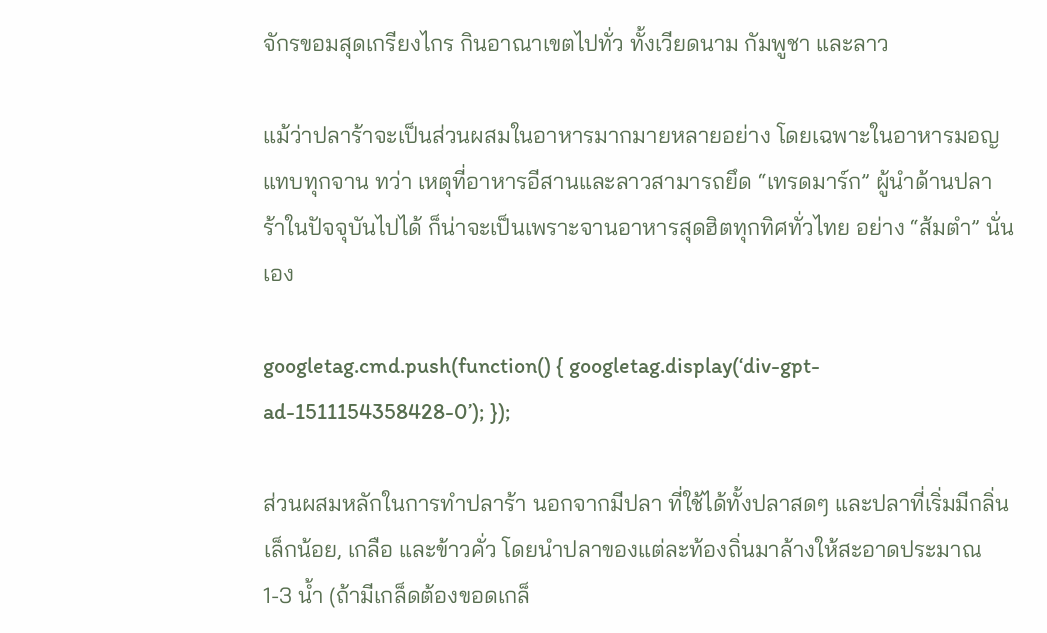จักรขอมสุดเกรียงไกร กินอาณาเขตไปทั่ว ทั้งเวียดนาม กัมพูชา และลาว

แม้ว่าปลาร้าจะเป็นส่วนผสมในอาหารมากมายหลายอย่าง โดยเฉพาะในอาหารมอญแทบทุกจาน ทว่า เหตุที่อาหารอีสานและลาวสามารถยึด “เทรดมาร์ก” ผู้นำด้านปลาร้าในปัจจุบันไปได้ ก็น่าจะเป็นเพราะจานอาหารสุดฮิตทุกทิศทั่วไทย อย่าง “ส้มตำ” นั่นเอง

googletag.cmd.push(function() { googletag.display(‘div-gpt-ad-1511154358428-0’); });

ส่วนผสมหลักในการทำปลาร้า นอกจากมีปลา ที่ใช้ได้ทั้งปลาสดๆ และปลาที่เริ่มมีกลิ่นเล็กน้อย, เกลือ และข้าวคั่ว โดยนำปลาของแต่ละท้องถิ่นมาล้างให้สะอาดประมาณ 1-3 น้ำ (ถ้ามีเกล็ดต้องขอดเกล็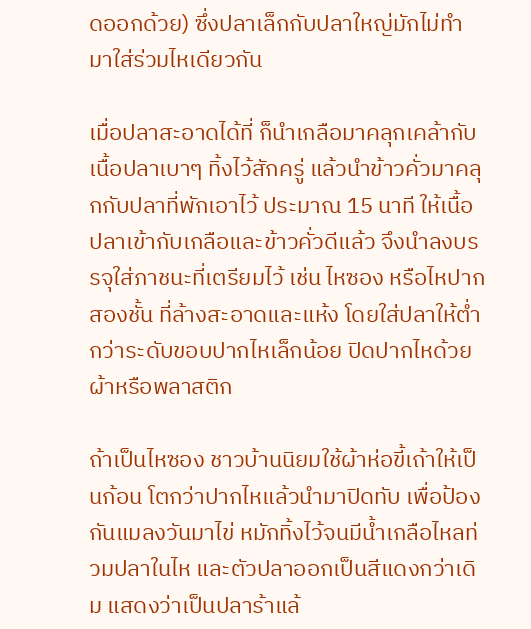ดออกด้วย) ซึ่งปลาเล็กกับปลาใหญ่มักไม่ทำมาใส่ร่วมไหเดียวกัน

เมื่อปลาสะอาดได้ที่ ก็นำเกลือมาคลุกเคล้ากับเนื้อปลาเบาๆ ทิ้งไว้สักครู่ แล้วนำข้าวคั่วมาคลุกกับปลาที่พักเอาไว้ ประมาณ 15 นาที ให้เนื้อปลาเข้ากับเกลือและข้าวคั่วดีแล้ว จึงนำลงบรรจุใส่ภาชนะที่เตรียมไว้ เช่น ไหซอง หรือไหปากสองชั้น ที่ล้างสะอาดและแห้ง โดยใส่ปลาให้ต่ำกว่าระดับขอบปากไหเล็กน้อย ปิดปากไหด้วยผ้าหรือพลาสติก

ถ้าเป็นไหซอง ชาวบ้านนิยมใช้ผ้าห่อขี้เถ้าให้เป็นก้อน โตกว่าปากไหแล้วนำมาปิดทับ เพื่อป้องกันแมลงวันมาไข่ หมักทิ้งไว้จนมีน้ำเกลือไหลท่วมปลาในไห และตัวปลาออกเป็นสีแดงกว่าเดิม แสดงว่าเป็นปลาร้าแล้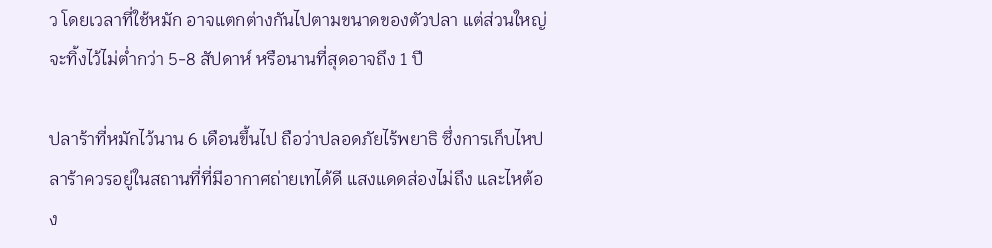ว โดยเวลาที่ใช้หมัก อาจแตกต่างกันไปตามขนาดของตัวปลา แต่ส่วนใหญ่จะทิ้งไว้ไม่ต่ำกว่า 5-8 สัปดาห์ หรือนานที่สุดอาจถึง 1 ปี

ปลาร้าที่หมักไว้นาน 6 เดือนขึ้นไป ถือว่าปลอดภัยไร้พยาธิ ซึ่งการเก็บไหปลาร้าควรอยู่ในสถานที่ที่มีอากาศถ่ายเทได้ดี แสงแดดส่องไม่ถึง และไหต้อง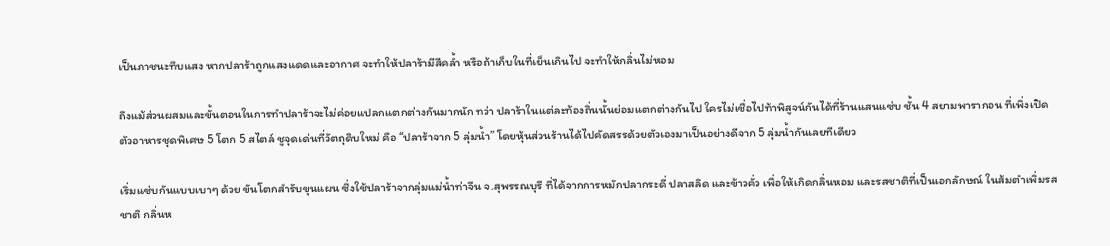เป็นภาชนะทึบแสง หากปลาร้าถูกแสงแดดและอากาศ จะทำให้ปลาร้ามีสีคล้ำ หรือถ้าเก็บในที่เย็นเกินไป จะทำให้กลิ่นไม่หอม

ถึงแม้ส่วนผสมและขั้นตอนในการทำปลาร้าจะไม่ค่อยแปลกแตกต่างกันมากนัก ทว่า ปลาร้าในแต่ละท้องถิ่นนั้นย่อมแตกต่างกันไป ใครไม่เชื่อไปท้าพิสูจน์กันได้ที่ร้านแสนแซ่บ ชั้น 4 สยามพารากอน ที่เพิ่งเปิดตัวอาหารชุดพิเศษ 5 โตก 5 สไตล์ ชูจุดเด่นที่วัตถุดิบใหม่ คือ “ปลาร้าจาก 5 ลุ่มน้ำ” โดยหุ้นส่วนร้านได้ไปคัดสรรด้วยตัวเองมาเป็นอย่างดีจาก 5 ลุ่มน้ำกันเลยทีเดียว

เริ่มแซ่บกันแบบเบาๆ ด้วย ขันโตกสำรับขุนแผน ซึ่งใช้ปลาร้าจากลุ่มแม่น้ำท่าจีน จ.สุพรรณบุรี ที่ได้จากการหมักปลากระดี่ ปลาสลิด และข้าวคั่ว เพื่อให้เกิดกลิ่นหอม และรสชาติที่เป็นเอกลักษณ์ ในส้มตำเพิ่มรสชาติ กลิ่นห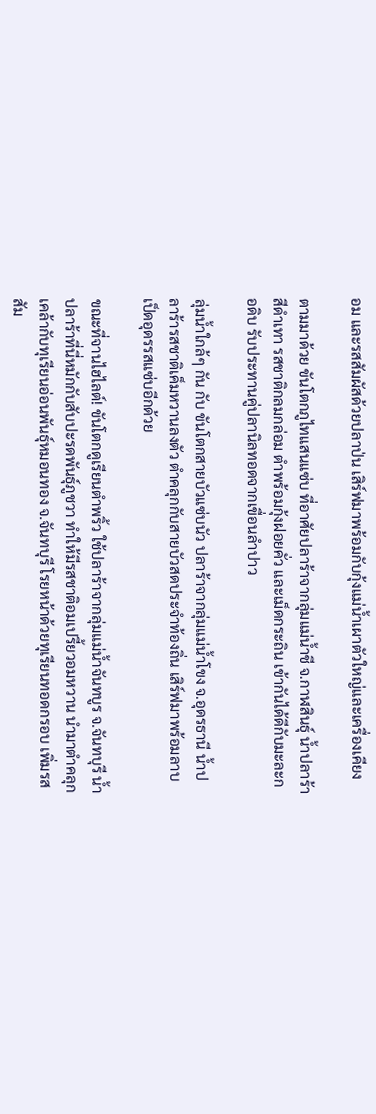อม และรสสัมผัสด้วยปลาป่น เสิร์ฟมาพร้อมกับกุ้งแม่น้ำเผาตัวใหญ่และเครื่องเคียง

ตามมาด้วย ขันโตกภูไทแสนแซ่บ ที่อาศัยปลาร้าจากลุ่มแม่น้ำชี จ.กาฬสินธุ์ น้ำปลาร้าสีดำเทา รสชาติกลมกล่อม ตำพร้อมกุ้งฝอยคั่ว และเม็ดกระถิน เข้ากันได้ดีกับมะละกอดิบ รับประทานคู่ปลานิลทอดจากเขื่อนลำปาว

ลุ่มน้ำใกล้ๆ กัน กับ ขันโตกสายบัวแซ่บนัว ปลาร้าจากลุ่มแม่น้ำโขง จ.อุดรธานี น้ำปลาร้ารสชาติเค็มหวานลงตัว ตำคลุกกับสายบัวสดประจำท้องถิ่น เสิร์ฟมาพร้อมลาบเป็ดอุดรรสแซ่บอีกด้วย

ขณะที่จานไฮไลต์! ขันโตกดูเรียนตำพริ้ว ใช้ปลาร้าจากลุ่มแม่น้ำจันทบูร จ.จันทบุรี น้ำปลาร้าที่นี่หมักกับสับปะรดพันธุ์ภูชวา ทำให้มีรสชาติอมเปรี้ยวอมหวาน นำมาตำคลุกเคล้ากับทุเรียนอ่อนพันธุ์หมอนทอง จ.จันทบุรี โรยหน้าด้วยทุเรียนทอดกรอบ เพิ่มรสสัม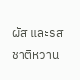ผัส และรสชาติหวาน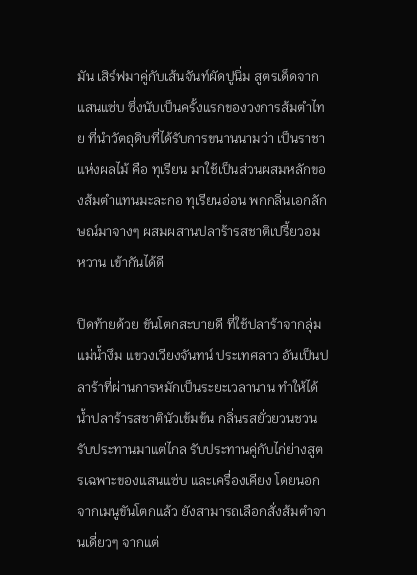มัน เสิร์ฟมาคู่กับเส้นจันท์ผัดปูนิ่ม สูตรเด็ดจากแสนแซ่บ ซึ่งนับเป็นครั้งแรกของวงการส้มตำไทย ที่นำวัตถุดิบที่ได้รับการขนานนามว่า เป็นราชาแห่งผลไม้ คือ ทุเรียน มาใช้เป็นส่วนผสมหลักของส้มตำแทนมะละกอ ทุเรียนอ่อน พกกลิ่นเอกลักษณ์มาจางๆ ผสมผสานปลาร้ารสชาติเปรี้ยวอมหวาน เข้ากันได้ดี

ปิดท้ายด้วย ขันโตกสะบายดี ที่ใช้ปลาร้าจากลุ่มแม่น้ำงึม แขวงเวียงจันทน์ ประเทศลาว อันเป็นปลาร้าที่ผ่านการหมักเป็นระยะเวลานาน ทำให้ได้น้ำปลาร้ารสชาตินัวเข้มข้น กลิ่นรสยั่วยวนชวนรับประทานมาแต่ไกล รับประทานคู่กับไก่ย่างสูตรเฉพาะของแสนแซ่บ และเครื่องเคียง โดยนอกจากเมนูขันโตกแล้ว ยังสามารถเลือกสั่งส้มตำจานเดี่ยวๆ จากแต่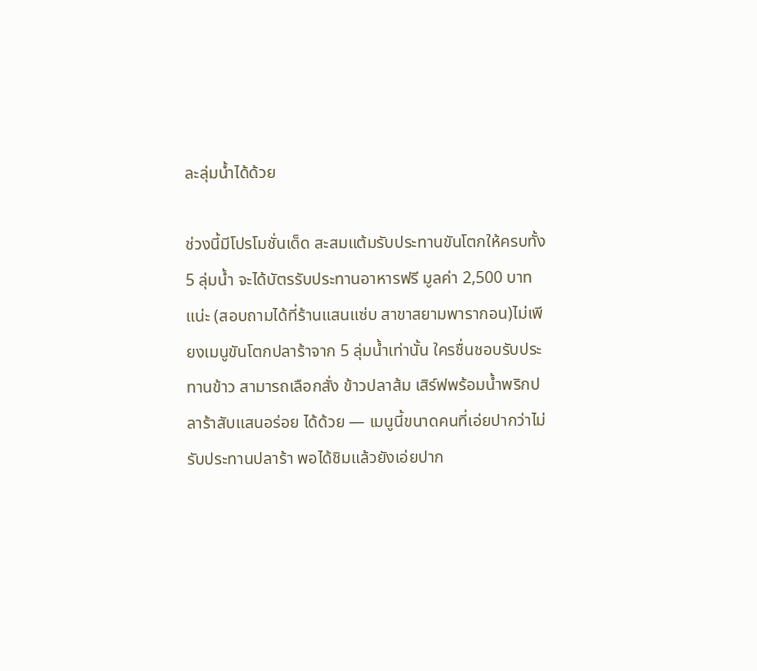ละลุ่มน้ำได้ด้วย

ช่วงนี้มีโปรโมชั่นเด็ด สะสมแต้มรับประทานขันโตกให้ครบทั้ง 5 ลุ่มน้ำ จะได้บัตรรับประทานอาหารฟรี มูลค่า 2,500 บาทแน่ะ (สอบถามได้ที่ร้านแสนแซ่บ สาขาสยามพารากอน)ไม่เพียงเมนูขันโตกปลาร้าจาก 5 ลุ่มน้ำเท่านั้น ใครชื่นชอบรับประทานข้าว สามารถเลือกสั่ง ข้าวปลาส้ม เสิร์ฟพร้อมน้ำพริกปลาร้าสับแสนอร่อย ได้ด้วย — เมนูนี้ขนาดคนที่เอ่ยปากว่าไม่รับประทานปลาร้า พอได้ชิมแล้วยังเอ่ยปาก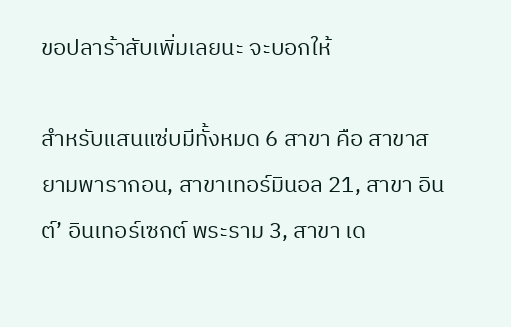ขอปลาร้าสับเพิ่มเลยนะ จะบอกให้

สำหรับแสนแซ่บมีทั้งหมด 6 สาขา คือ สาขาสยามพารากอน, สาขาเทอร์มินอล 21, สาขา อินต์’ อินเทอร์เซกต์ พระราม 3, สาขา เด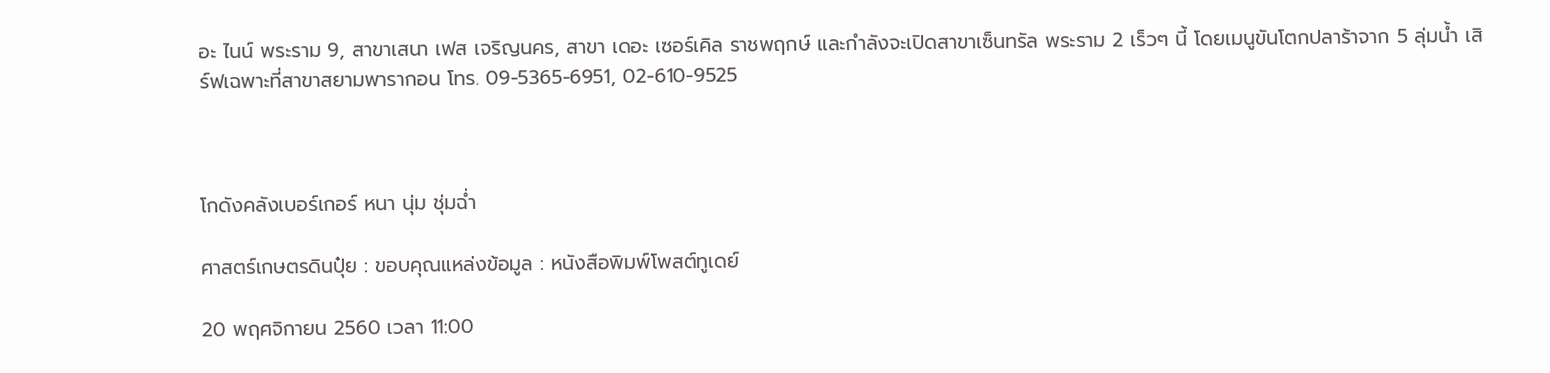อะ ไนน์ พระราม 9, สาขาเสนา เฟส เจริญนคร, สาขา เดอะ เซอร์เคิล ราชพฤกษ์ และกำลังจะเปิดสาขาเซ็นทรัล พระราม 2 เร็วๆ นี้ โดยเมนูขันโตกปลาร้าจาก 5 ลุ่มน้ำ เสิร์ฟเฉพาะที่สาขาสยามพารากอน โทร. 09-5365-6951, 02-610-9525



โกดังคลังเบอร์เกอร์ หนา นุ่ม ชุ่มฉ่ำ

ศาสตร์เกษตรดินปุ๋ย : ขอบคุณแหล่งข้อมูล : หนังสือพิมพ์โพสต์ทูเดย์

20 พฤศจิกายน 2560 เวลา 11:00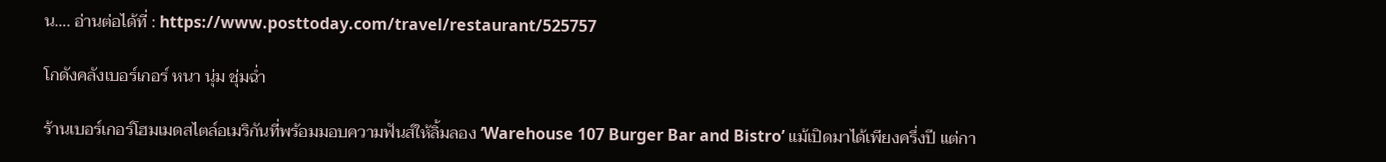น…. อ่านต่อได้ที่ : https://www.posttoday.com/travel/restaurant/525757

โกดังคลังเบอร์เกอร์ หนา นุ่ม ชุ่มฉ่ำ

ร้านเบอร์เกอร์โฮมเมดสไตล์อเมริกันที่พร้อมมอบความฟันส์ให้ลิ้มลอง ‘Warehouse 107 Burger Bar and Bistro’ แม้เปิดมาได้เพียงครึ่งปี แต่กา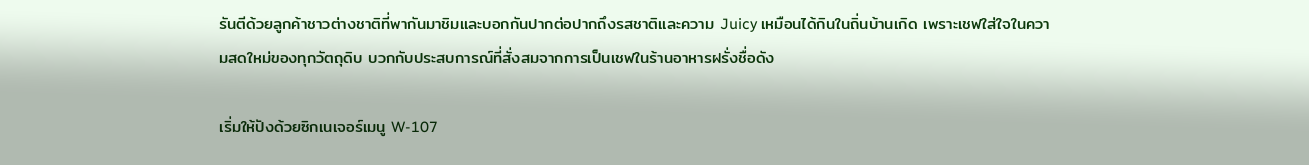รันตีด้วยลูกค้าชาวต่างชาติที่พากันมาชิมและบอกกันปากต่อปากถึงรสชาติและความ Juicy เหมือนได้กินในถิ่นบ้านเกิด เพราะเชฟใส่ใจในความสดใหม่ของทุกวัตถุดิบ บวกกับประสบการณ์ที่สั่งสมจากการเป็นเชฟในร้านอาหารฝรั่งชื่อดัง

เริ่มให้ปังด้วยซิกเนเจอร์เมนู W-107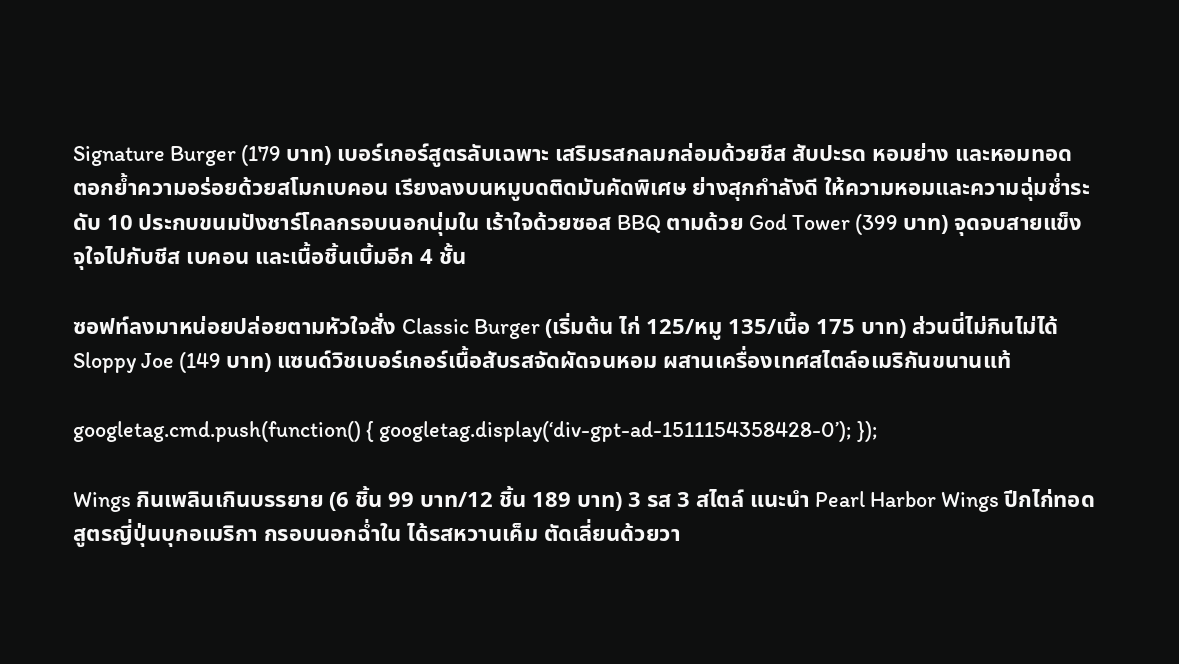Signature Burger (179 บาท) เบอร์เกอร์สูตรลับเฉพาะ เสริมรสกลมกล่อมด้วยชีส สับปะรด หอมย่าง และหอมทอด ตอกย้ำความอร่อยด้วยสโมกเบคอน เรียงลงบนหมูบดติดมันคัดพิเศษ ย่างสุกกำลังดี ให้ความหอมและความฉุ่มช่ำระดับ 10 ประกบขนมปังชาร์โคลกรอบนอกนุ่มใน เร้าใจด้วยซอส BBQ ตามด้วย God Tower (399 บาท) จุดจบสายแข็ง จุใจไปกับชีส เบคอน และเนื้อชิ้นเบิ้มอีก 4 ชั้น

ซอฟท์ลงมาหน่อยปล่อยตามหัวใจสั่ง Classic Burger (เริ่มต้น ไก่ 125/หมู 135/เนื้อ 175 บาท) ส่วนนี่ไม่กินไม่ได้ Sloppy Joe (149 บาท) แซนด์วิชเบอร์เกอร์เนื้อสับรสจัดผัดจนหอม ผสานเครื่องเทศสไตล์อเมริกันขนานแท้

googletag.cmd.push(function() { googletag.display(‘div-gpt-ad-1511154358428-0’); });

Wings กินเพลินเกินบรรยาย (6 ชิ้น 99 บาท/12 ชิ้น 189 บาท) 3 รส 3 สไตล์ แนะนำ Pearl Harbor Wings ปีกไก่ทอดสูตรญี่ปุ่นบุกอเมริกา กรอบนอกฉ่ำใน ได้รสหวานเค็ม ตัดเลี่ยนด้วยวา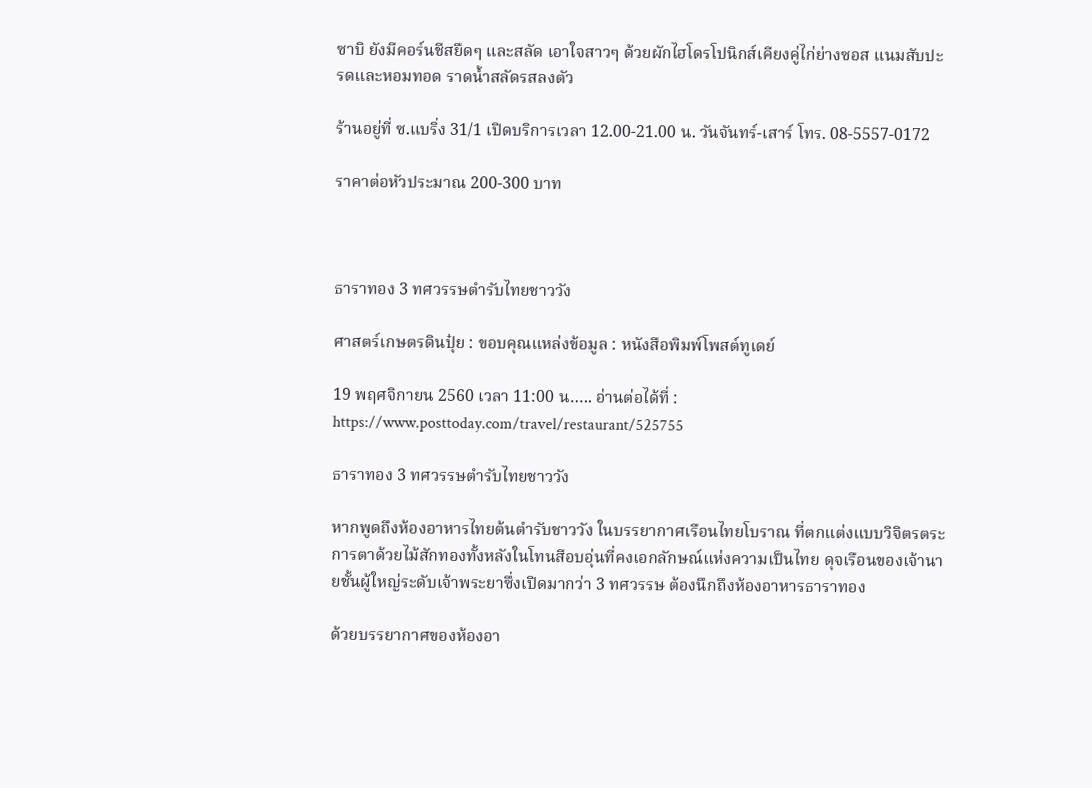ซาบิ ยังมีคอร์นชีสยืดๆ และสลัด เอาใจสาวๆ ด้วยผักไฮโดรโปนิกส์เคียงคู่ไก่ย่างซอส แนมสับปะรดและหอมทอด ราดน้ำสลัดรสลงตัว

ร้านอยู่ที่ ซ.แบริ่ง 31/1 เปิดบริการเวลา 12.00-21.00 น. วันจันทร์-เสาร์ โทร. 08-5557-0172

ราคาต่อหัวประมาณ 200-300 บาท



ธาราทอง 3 ทศวรรษตำรับไทยชาววัง

ศาสตร์เกษตรดินปุ๋ย : ขอบคุณแหล่งข้อมูล : หนังสือพิมพ์โพสต์ทูเดย์

19 พฤศจิกายน 2560 เวลา 11:00 น….. อ่านต่อได้ที่ : https://www.posttoday.com/travel/restaurant/525755

ธาราทอง 3 ทศวรรษตำรับไทยชาววัง

หากพูดถึงห้องอาหารไทยต้นตำรับชาววัง ในบรรยากาศเรือนไทยโบราณ ที่ตกแต่งแบบวิจิตรตระการตาด้วยไม้สักทองทั้งหลังในโทนสีอบอุ่นที่คงเอกลักษณ์แห่งความเป็นไทย ดุจเรือนของเจ้านายชั้นผู้ใหญ่ระดับเจ้าพระยาซึ่งเปิดมากว่า 3 ทศวรรษ ต้องนึกถึงห้องอาหารธาราทอง

ด้วยบรรยากาศของห้องอา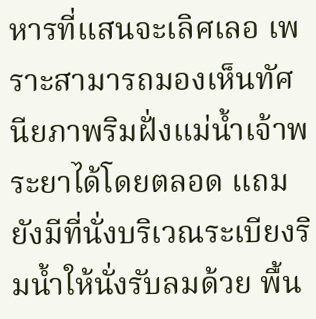หารที่แสนจะเลิศเลอ เพราะสามารถมองเห็นทัศนียภาพริมฝั่งแม่น้ำเจ้าพระยาได้โดยตลอด แถมยังมีที่นั่งบริเวณระเบียงริมน้ำให้นั่งรับลมด้วย พื้น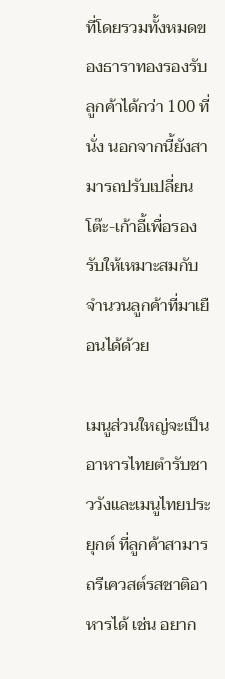ที่โดยรวมทั้งหมดของธาราทองรองรับลูกค้าได้กว่า 100 ที่นั่ง นอกจากนี้ยังสามารถปรับเปลี่ยนโต๊ะ-เก้าอี้เพื่อรองรับให้เหมาะสมกับจำนวนลูกค้าที่มาเยือนได้ด้วย

เมนูส่วนใหญ่จะเป็นอาหารไทยตำรับชาววังและเมนูไทยประยุกต์ ที่ลูกค้าสามารถรีเควสต์รสชาติอาหารได้ เช่น อยาก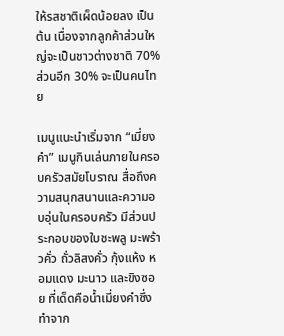ให้รสชาติเผ็ดน้อยลง เป็นต้น เนื่องจากลูกค้าส่วนใหญ่จะเป็นชาวต่างชาติ 70% ส่วนอีก 30% จะเป็นคนไทย

เมนูแนะนำเริ่มจาก “เมี่ยงคำ” เมนูกินเล่นภายในครอบครัวสมัยโบราณ สื่อถึงความสนุกสนานและความอบอุ่นในครอบครัว มีส่วนประกอบของใบชะพลู มะพร้าวคั่ว ถั่วลิสงคั่ว กุ้งแห้ง หอมแดง มะนาว และขิงซอย ที่เด็ดคือน้ำเมี่ยงคำซึ่งทำจาก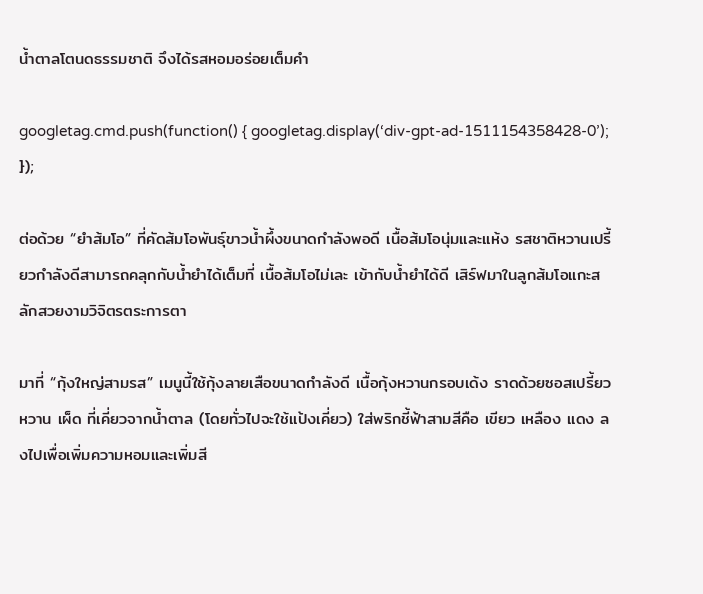น้ำตาลโตนดธรรมชาติ จึงได้รสหอมอร่อยเต็มคำ

googletag.cmd.push(function() { googletag.display(‘div-gpt-ad-1511154358428-0’); });

ต่อด้วย “ยำส้มโอ” ที่คัดส้มโอพันธุ์ขาวน้ำผึ้งขนาดกำลังพอดี เนื้อส้มโอนุ่มและแห้ง รสชาติหวานเปรี้ยวกำลังดีสามารถคลุกกับน้ำยำได้เต็มที่ เนื้อส้มโอไม่เละ เข้ากับน้ำยำได้ดี เสิร์ฟมาในลูกส้มโอแกะสลักสวยงามวิจิตรตระการตา

มาที่ “กุ้งใหญ่สามรส” เมนูนี้ใช้กุ้งลายเสือขนาดกำลังดี เนื้อกุ้งหวานกรอบเด้ง ราดด้วยซอสเปรี้ยว หวาน เผ็ด ที่เคี่ยวจากน้ำตาล (โดยทั่วไปจะใช้แป้งเคี่ยว) ใส่พริกชี้ฟ้าสามสีคือ เขียว เหลือง แดง ลงไปเพื่อเพิ่มความหอมและเพิ่มสี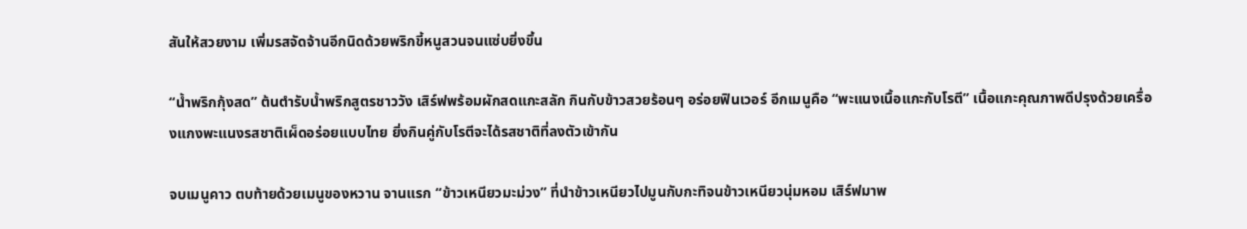สันให้สวยงาม เพิ่มรสจัดจ้านอีกนิดด้วยพริกขี้หนูสวนจนแซ่บยิ่งขึ้น

“น้ำพริกกุ้งสด” ต้นตำรับน้ำพริกสูตรชาววัง เสิร์ฟพร้อมผักสดแกะสลัก กินกับข้าวสวยร้อนๆ อร่อยฟินเวอร์ อีกเมนูคือ “พะแนงเนื้อแกะกับโรตี” เนื้อแกะคุณภาพดีปรุงด้วยเครื่องแกงพะแนงรสชาติเผ็ดอร่อยแบบไทย ยิ่งกินคู่กับโรตีจะได้รสชาติที่ลงตัวเข้ากัน

จบเมนูคาว ตบท้ายด้วยเมนูของหวาน จานแรก “ข้าวเหนียวมะม่วง” ที่นำข้าวเหนียวไปมูนกับกะทิจนข้าวเหนียวนุ่มหอม เสิร์ฟมาพ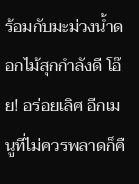ร้อมกับมะม่วงน้ำดอกไม้สุกกำลังดี โอ๊ย! อร่อยเลิศ อีกเมนูที่ไม่ควรพลาดก็คื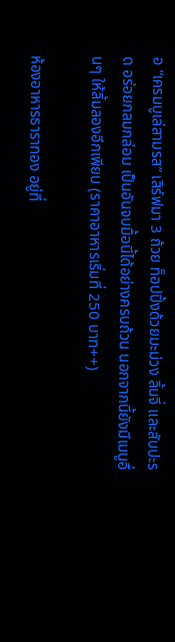อ “เครมบูเล่สามรส” เสิร์ฟมา 3 ถ้วย ท็อปปิ้งด้วยมะม่วง ลิ้นจี่ และสับปะรด อร่อยกลมกล่อม เป็นอันจบมื้อนี้ได้อย่างครบถ้วน นอกจากนี้ยังมีเมนูอื่นๆ ให้ลิ้มลองอีกเพียบ (ราคาอาหารเริ่มที่ 250 บาท++)

ห้องอาหารธาราทอง อยู่ที่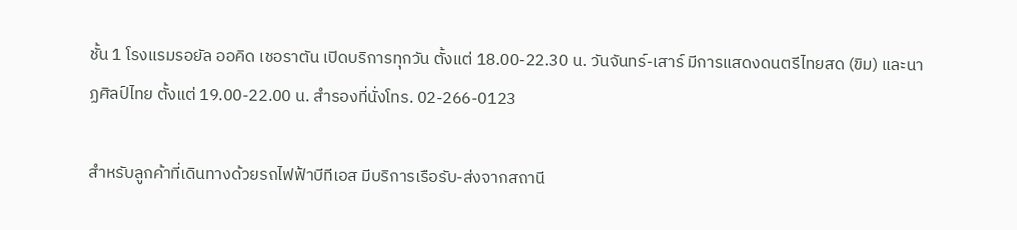ชั้น 1 โรงแรมรอยัล ออคิด เชอราตัน เปิดบริการทุกวัน ตั้งแต่ 18.00-22.30 น. วันจันทร์-เสาร์ มีการแสดงดนตรีไทยสด (ขิม) และนาฏศิลป์ไทย ตั้งแต่ 19.00-22.00 น. สำรองที่นั่งโทร. 02-266-0123

สำหรับลูกค้าที่เดินทางด้วยรถไฟฟ้าบีทีเอส มีบริการเรือรับ-ส่งจากสถานี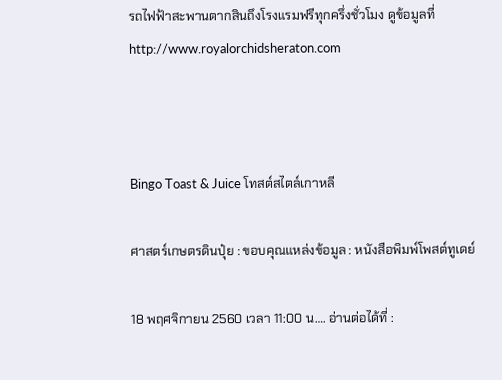รถไฟฟ้าสะพานตากสินถึงโรงแรมฟรีทุกครึ่งชั่วโมง ดูข้อมูลที่ http://www.royalorchidsheraton.com



Bingo Toast & Juice โทสต์สไตล์เกาหลี

ศาสตร์เกษตรดินปุ๋ย : ขอบคุณแหล่งข้อมูล : หนังสือพิมพ์โพสต์ทูเดย์

18 พฤศจิกายน 2560 เวลา 11:00 น…. อ่านต่อได้ที่ :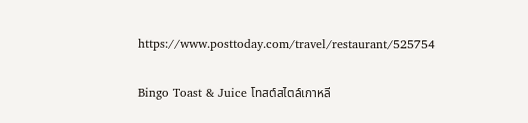https://www.posttoday.com/travel/restaurant/525754

Bingo Toast & Juice โทสต์สไตล์เกาหลี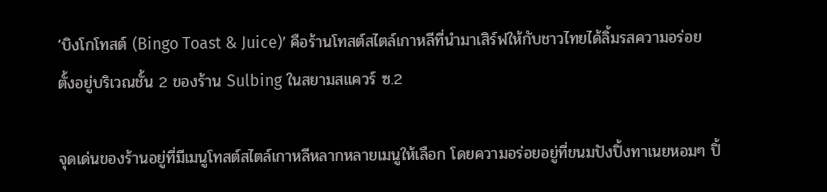‘บิงโกโทสต์ (Bingo Toast & Juice)’ คือร้านโทสต์สไตล์เกาหลีที่นำมาเสิร์ฟให้กับชาวไทยได้ลิ้มรสความอร่อย ตั้งอยู่บริเวณชั้น 2 ของร้าน Sulbing ในสยามสแควร์ ซ.2

จุดเด่นของร้านอยู่ที่มีเมนูโทสต์สไตล์เกาหลีหลากหลายเมนูให้เลือก โดยความอร่อยอยู่ที่ขนมปังปิ้งทาเนยหอมๆ ปิ้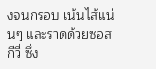งจนกรอบ เน้นไส้แน่นๆ และราดด้วยซอสกีวี่ ซึ่ง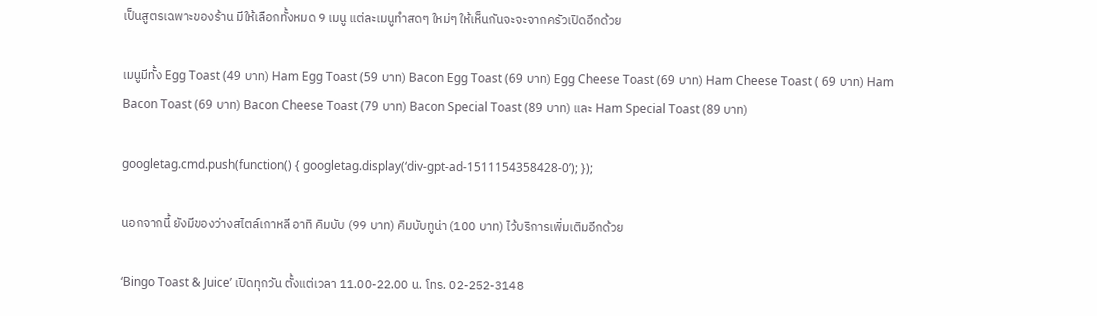เป็นสูตรเฉพาะของร้าน มีให้เลือกทั้งหมด 9 เมนู แต่ละเมนูทำสดๆ ใหม่ๆ ให้เห็นกันจะจะจากครัวเปิดอีกด้วย

เมนูมีทั้ง Egg Toast (49 บาท) Ham Egg Toast (59 บาท) Bacon Egg Toast (69 บาท) Egg Cheese Toast (69 บาท) Ham Cheese Toast ( 69 บาท) Ham Bacon Toast (69 บาท) Bacon Cheese Toast (79 บาท) Bacon Special Toast (89 บาท) และ Ham Special Toast (89 บาท)

googletag.cmd.push(function() { googletag.display(‘div-gpt-ad-1511154358428-0’); });

นอกจากนี้ ยังมีของว่างสไตล์เกาหลี อาทิ คิมบับ (99 บาท) คิมบับทูน่า (100 บาท) ไว้บริการเพิ่มเติมอีกด้วย

‘Bingo Toast & Juice’ เปิดทุกวัน ตั้งแต่เวลา 11.00-22.00 น. โทร. 02-252-3148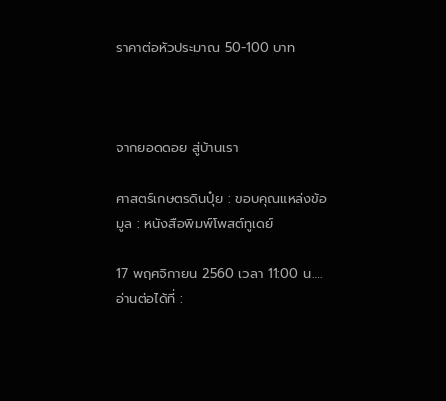ราคาต่อหัวประมาณ 50-100 บาท



จากยอดดอย สู่บ้านเรา

ศาสตร์เกษตรดินปุ๋ย : ขอบคุณแหล่งข้อมูล : หนังสือพิมพ์โพสต์ทูเดย์

17 พฤศจิกายน 2560 เวลา 11:00 น…. อ่านต่อได้ที่ :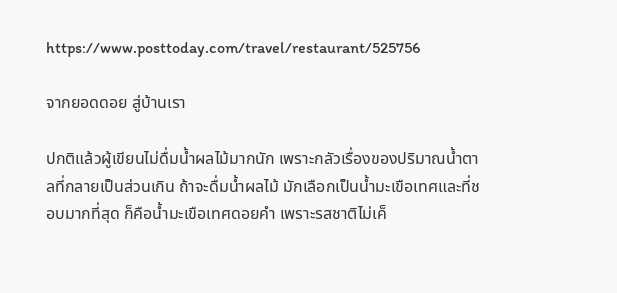https://www.posttoday.com/travel/restaurant/525756

จากยอดดอย สู่บ้านเรา

ปกติแล้วผู้เขียนไม่ดื่มน้ำผลไม้มากนัก เพราะกลัวเรื่องของปริมาณน้ำตาลที่กลายเป็นส่วนเกิน ถ้าจะดื่มน้ำผลไม้ มักเลือกเป็นน้ำมะเขือเทศและที่ชอบมากที่สุด ก็คือน้ำมะเขือเทศดอยคำ เพราะรสชาติไม่เค็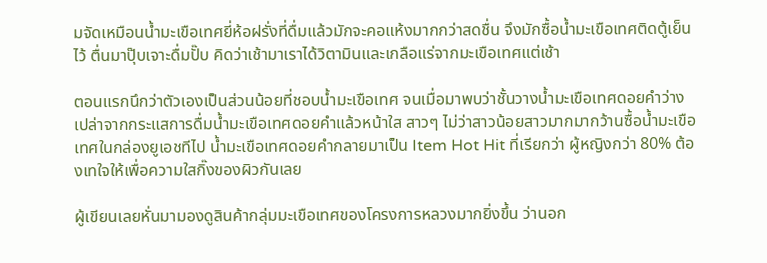มจัดเหมือนน้ำมะเขือเทศยี่ห้อฝรั่งที่ดื่มแล้วมักจะคอแห้งมากกว่าสดชื่น จึงมักซื้อน้ำมะเขือเทศติดตู้เย็นไว้ ตื่นมาปุ๊บเจาะดื่มปั๊บ คิดว่าเช้ามาเราได้วิตามินและเกลือแร่จากมะเขือเทศแต่เช้า

ตอนแรกนึกว่าตัวเองเป็นส่วนน้อยที่ชอบน้ำมะเขือเทศ จนเมื่อมาพบว่าชั้นวางน้ำมะเขือเทศดอยคำว่างเปล่าจากกระแสการดื่มน้ำมะเขือเทศดอยคำแล้วหน้าใส สาวๆ ไม่ว่าสาวน้อยสาวมากมากว้านซื้อน้ำมะเขือเทศในกล่องยูเอชทีไป น้ำมะเขือเทศดอยคำกลายมาเป็น Item Hot Hit ที่เรียกว่า ผู้หญิงกว่า 80% ต้องเทใจให้เพื่อความใสกิ๊งของผิวกันเลย

ผู้เขียนเลยหั่นมามองดูสินค้ากลุ่มมะเขือเทศของโครงการหลวงมากยิ่งขึ้น ว่านอก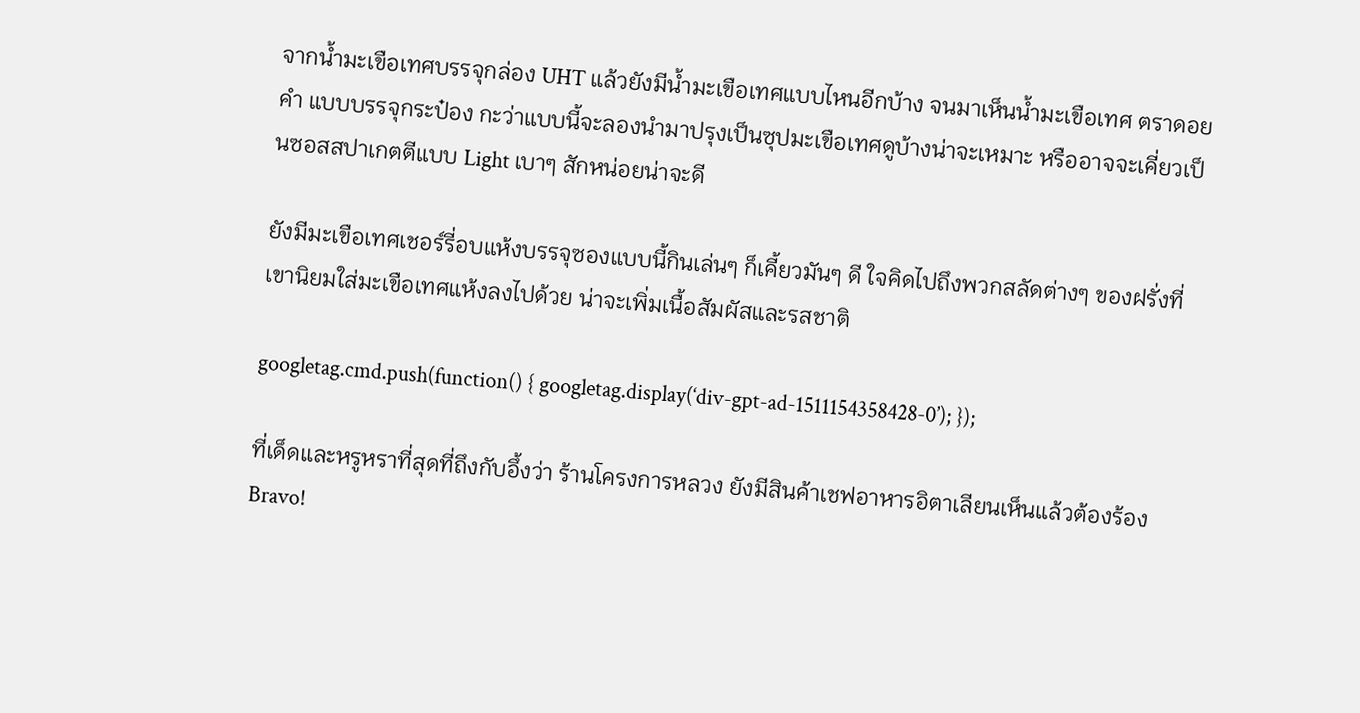จากน้ำมะเขือเทศบรรจุกล่อง UHT แล้วยังมีน้ำมะเขือเทศแบบไหนอีกบ้าง จนมาเห็นน้ำมะเขือเทศ ตราดอยคำ แบบบรรจุกระป๋อง กะว่าแบบนี้จะลองนำมาปรุงเป็นซุปมะเขือเทศดูบ้างน่าจะเหมาะ หรืออาจจะเคี่ยวเป็นซอสสปาเกตตีแบบ Light เบาๆ สักหน่อยน่าจะดี

ยังมีมะเขือเทศเชอร์รี่อบแห้งบรรจุซองแบบนี้กินเล่นๆ ก็เคี้ยวมันๆ ดี ใจคิดไปถึงพวกสลัดต่างๆ ของฝรั่งที่เขานิยมใส่มะเขือเทศแห้งลงไปด้วย น่าจะเพิ่มเนื้อสัมผัสและรสชาติ

googletag.cmd.push(function() { googletag.display(‘div-gpt-ad-1511154358428-0’); });

ที่เด็ดและหรูหราที่สุดที่ถึงกับอึ้งว่า ร้านโครงการหลวง ยังมีสินค้าเชฟอาหารอิตาเลียนเห็นแล้วต้องร้อง Bravo!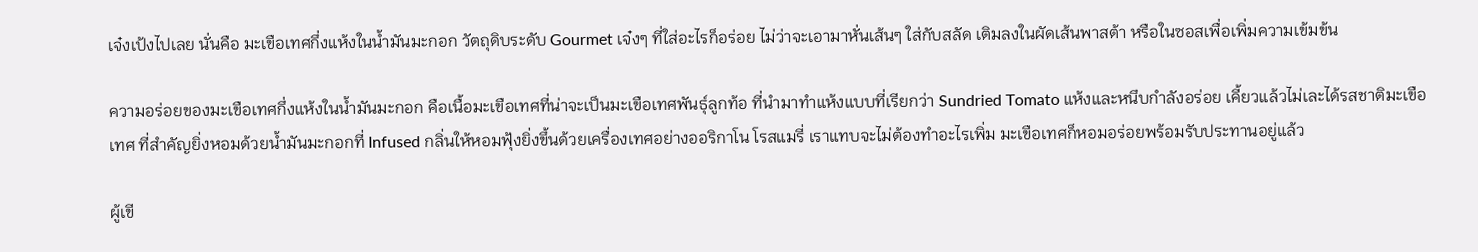เจ๋งเป้งไปเลย นั่นคือ มะเขือเทศกึ่งแห้งในน้ำมันมะกอก วัตถุดิบระดับ Gourmet เจ๋งๆ ที่ใส่อะไรก็อร่อย ไม่ว่าจะเอามาหั่นเส้นๆ ใส่กับสลัด เติมลงในผัดเส้นพาสต้า หรือในซอสเพื่อเพิ่มความเข้มข้น

ความอร่อยของมะเขือเทศกึ่งแห้งในน้ำมันมะกอก คือเนื้อมะเขือเทศที่น่าจะเป็นมะเขือเทศพันธุ์ลูกท้อ ที่นำมาทำแห้งแบบที่เรียกว่า Sundried Tomato แห้งและหนึบกำลังอร่อย เคี้ยวแล้วไม่เละได้รสชาติมะเขือเทศ ที่สำคัญยิ่งหอมด้วยน้ำมันมะกอกที่ Infused กลิ่นให้หอมฟุ้งยิ่งขึ้นด้วยเครื่องเทศอย่างออริกาโน โรสแมรี่ เราแทบจะไม่ต้องทำอะไรเพิ่ม มะเขือเทศก็หอมอร่อยพร้อมรับประทานอยู่แล้ว

ผู้เขี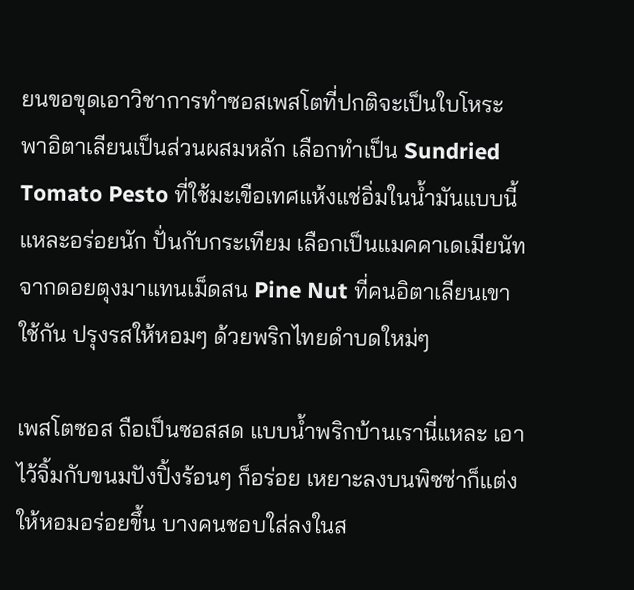ยนขอขุดเอาวิชาการทำซอสเพสโตที่ปกติจะเป็นใบโหระพาอิตาเลียนเป็นส่วนผสมหลัก เลือกทำเป็น Sundried Tomato Pesto ที่ใช้มะเขือเทศแห้งแช่อิ่มในน้ำมันแบบนี้แหละอร่อยนัก ปั่นกับกระเทียม เลือกเป็นแมคคาเดเมียนัทจากดอยตุงมาแทนเม็ดสน Pine Nut ที่คนอิตาเลียนเขาใช้กัน ปรุงรสให้หอมๆ ด้วยพริกไทยดำบดใหม่ๆ

เพสโตซอส ถือเป็นซอสสด แบบน้ำพริกบ้านเรานี่แหละ เอาไว้จิ้มกับขนมปังปิ้งร้อนๆ ก็อร่อย เหยาะลงบนพิซซ่าก็แต่งให้หอมอร่อยขึ้น บางคนชอบใส่ลงในส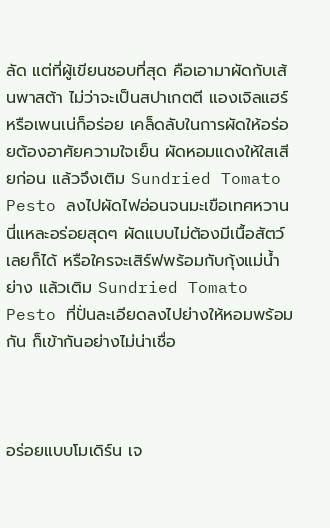ลัด แต่ที่ผู้เขียนชอบที่สุด คือเอามาผัดกับเส้นพาสต้า ไม่ว่าจะเป็นสปาเกตตี แองเจิลแฮร์ หรือเพนเน่ก็อร่อย เคล็ดลับในการผัดให้อร่อยต้องอาศัยความใจเย็น ผัดหอมแดงให้ใสเสียก่อน แล้วจึงเติม Sundried Tomato Pesto ลงไปผัดไฟอ่อนจนมะเขือเทศหวาน นี่แหละอร่อยสุดๆ ผัดแบบไม่ต้องมีเนื้อสัตว์เลยก็ได้ หรือใครจะเสิร์ฟพร้อมกับกุ้งแม่น้ำย่าง แล้วเติม Sundried Tomato Pesto ที่ปั่นละเอียดลงไปย่างให้หอมพร้อมกัน ก็เข้ากันอย่างไม่น่าเชื่อ



อร่อยแบบโมเดิร์น เจ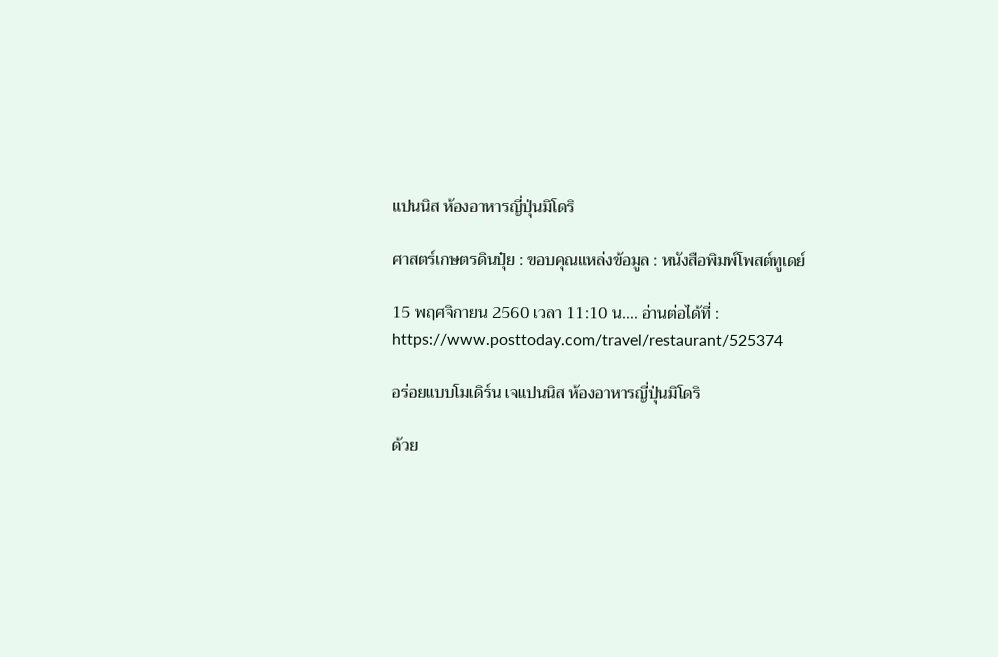แปนนิส ห้องอาหารญี่ปุ่นมิโดริ

ศาสตร์เกษตรดินปุ๋ย : ขอบคุณแหล่งข้อมูล : หนังสือพิมพ์โพสต์ทูเดย์

15 พฤศจิกายน 2560 เวลา 11:10 น…. อ่านต่อได้ที่ : https://www.posttoday.com/travel/restaurant/525374

อร่อยแบบโมเดิร์น เจแปนนิส ห้องอาหารญี่ปุ่นมิโดริ

ด้วย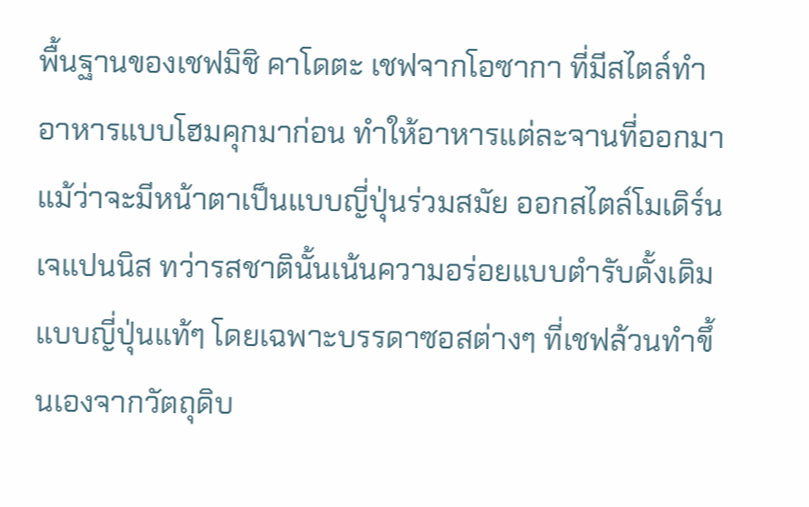พื้นฐานของเชฟมิชิ คาโดตะ เชฟจากโอซากา ที่มีสไตล์ทำอาหารแบบโฮมคุกมาก่อน ทำให้อาหารแต่ละจานที่ออกมาแม้ว่าจะมีหน้าตาเป็นแบบญี่ปุ่นร่วมสมัย ออกสไตล์โมเดิร์น เจแปนนิส ทว่ารสชาตินั้นเน้นความอร่อยแบบตำรับดั้งเดิมแบบญี่ปุ่นแท้ๆ โดยเฉพาะบรรดาซอสต่างๆ ที่เชฟล้วนทำขึ้นเองจากวัตถุดิบ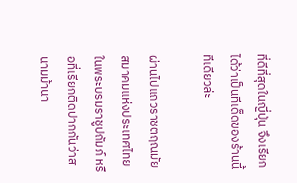ที่ดีที่สุดในญี่ปุ่น จึงเรียกได้ว่าเป็นทีเด็ดของร้านนี้ทีเดียวล่ะ

ผ่านไปแถวราชตฤณมัยสมาคมแห่งประเทศไทย ในพระบรมราชูปถัมภ์ หรือที่เรียกติดปากกันว่าสนามม้านา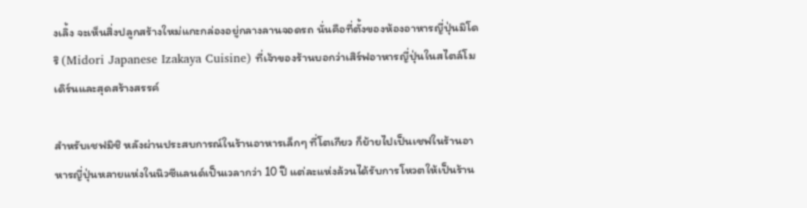งเลิ้ง จะเห็นสิ่งปลูกสร้างใหม่แกะกล่องอยู่กลางลานจอดรถ นั่นคือที่ตั้งของห้องอาหารญี่ปุ่นมิโดริ (Midori Japanese Izakaya Cuisine) ที่เจ้าของร้านบอกว่าเสิร์ฟอาหารญี่ปุ่นในสไตล์โมเดิร์นและสุดสร้างสรรค์

สำหรับเชฟมิชิ หลังผ่านประสบการณ์ในร้านอาหารเล็กๆ ที่โตเกียว ก็ย้ายไปเป็นเชฟในร้านอาหารญี่ปุ่นหลายแห่งในนิวซีแลนด์เป็นเวลากว่า 10 ปี แต่ละแห่งล้วนได้รับการโหวตให้เป็นร้าน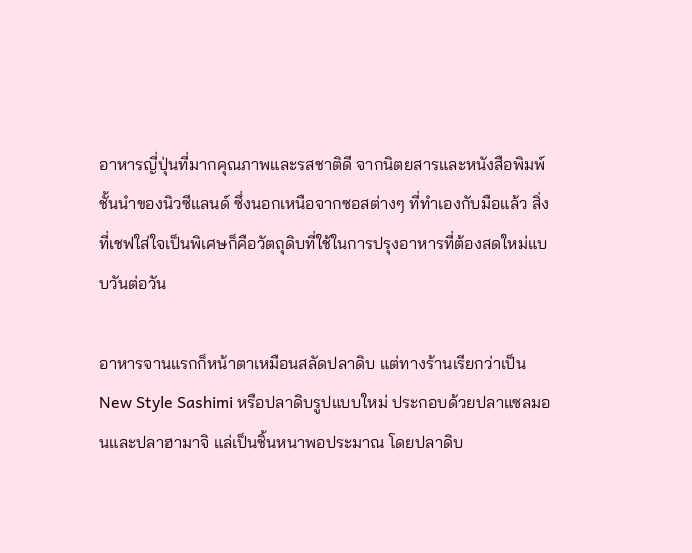อาหารญี่ปุ่นที่มากคุณภาพและรสชาติดี จากนิตยสารและหนังสือพิมพ์ชั้นนำของนิวซีแลนด์ ซึ่งนอกเหนือจากซอสต่างๆ ที่ทำเองกับมือแล้ว สิ่งที่เชฟใส่ใจเป็นพิเศษก็คือวัตถุดิบที่ใช้ในการปรุงอาหารที่ต้องสดใหม่แบบวันต่อวัน

อาหารจานแรกก็หน้าตาเหมือนสลัดปลาดิบ แต่ทางร้านเรียกว่าเป็น New Style Sashimi หรือปลาดิบรูปแบบใหม่ ประกอบด้วยปลาแซลมอนและปลาฮามาจิ แล่เป็นชิ้นหนาพอประมาณ โดยปลาดิบ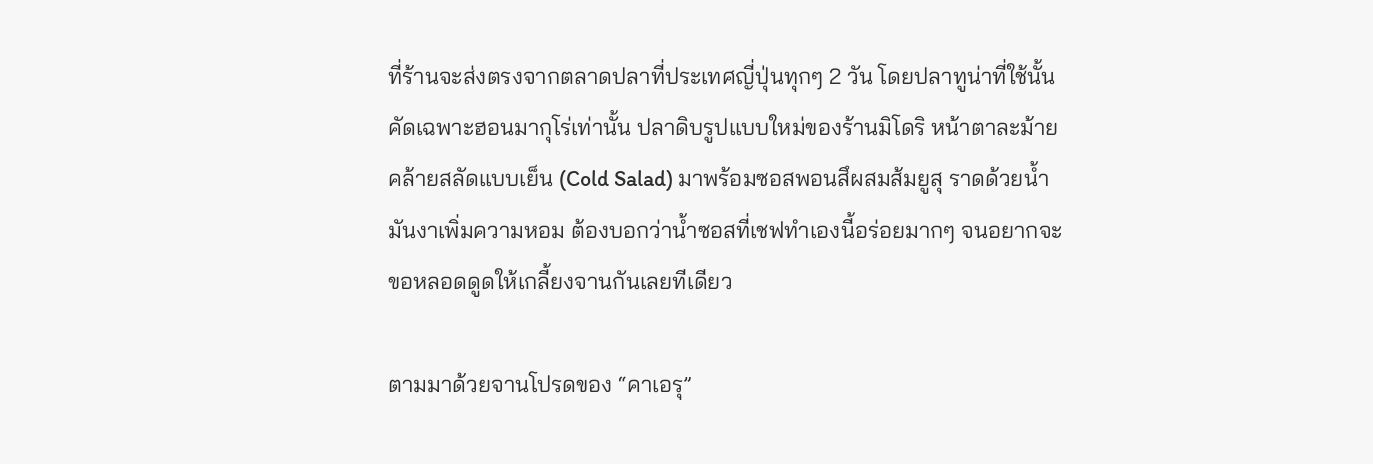ที่ร้านจะส่งตรงจากตลาดปลาที่ประเทศญี่ปุ่นทุกๆ 2 วัน โดยปลาทูน่าที่ใช้นั้น คัดเฉพาะฮอนมากุโร่เท่านั้น ปลาดิบรูปแบบใหม่ของร้านมิโดริ หน้าตาละม้ายคล้ายสลัดแบบเย็น (Cold Salad) มาพร้อมซอสพอนสึผสมส้มยูสุ ราดด้วยน้ำมันงาเพิ่มความหอม ต้องบอกว่าน้ำซอสที่เชฟทำเองนี้อร่อยมากๆ จนอยากจะขอหลอดดูดให้เกลี้ยงจานกันเลยทีเดียว

ตามมาด้วยจานโปรดของ “คาเอรุ”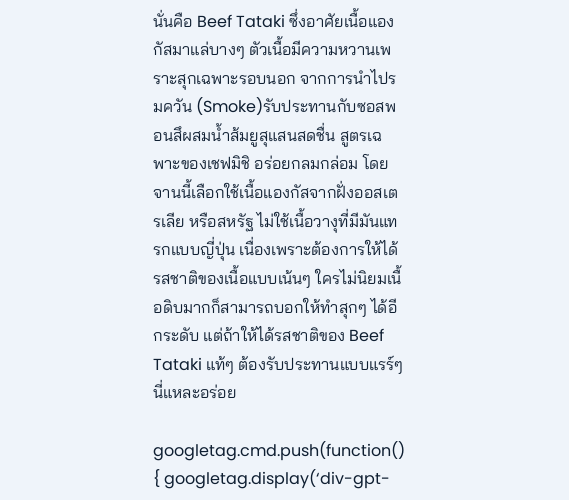นั่นคือ Beef Tataki ซึ่งอาศัยเนื้อแองกัสมาแล่บางๆ ตัวเนื้อมีความหวานเพราะสุกเฉพาะรอบนอก จากการนำไปรมควัน (Smoke)รับประทานกับซอสพอนสึผสมน้ำส้มยูสุแสนสดชื่น สูตรเฉพาะของเชฟมิชิ อร่อยกลมกล่อม โดยจานนี้เลือกใช้เนื้อแองกัสจากฝั่งออสเตรเลีย หรือสหรัฐ ไม่ใช้เนื้อวางุที่มีมันแทรกแบบญี่ปุ่น เนื่องเพราะต้องการให้ได้รสชาติของเนื้อแบบเน้นๆ ใครไม่นิยมเนื้อดิบมากก็สามารถบอกให้ทำสุกๆ ได้อีกระดับ แต่ถ้าให้ได้รสชาติของ Beef Tataki แท้ๆ ต้องรับประทานแบบแรร์ๆ นี่แหละอร่อย

googletag.cmd.push(function() { googletag.display(‘div-gpt-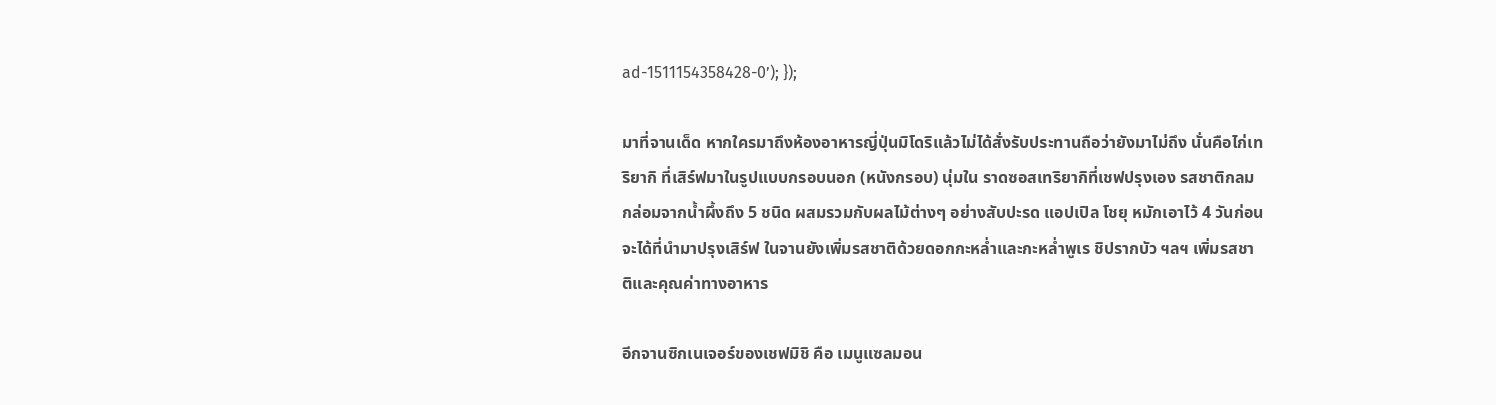ad-1511154358428-0’); });

มาที่จานเด็ด หากใครมาถึงห้องอาหารญี่ปุ่นมิโดริแล้วไม่ได้สั่งรับประทานถือว่ายังมาไม่ถึง นั่นคือไก่เทริยากิ ที่เสิร์ฟมาในรูปแบบกรอบนอก (หนังกรอบ) นุ่มใน ราดซอสเทริยากิที่เชฟปรุงเอง รสชาติกลมกล่อมจากน้ำผึ้งถึง 5 ชนิด ผสมรวมกับผลไม้ต่างๆ อย่างสับปะรด แอปเปิล โชยุ หมักเอาไว้ 4 วันก่อนจะได้ที่นำมาปรุงเสิร์ฟ ในจานยังเพิ่มรสชาติด้วยดอกกะหล่ำและกะหล่ำพูเร ชิปรากบัว ฯลฯ เพิ่มรสชาติและคุณค่าทางอาหาร

อีกจานซิกเนเจอร์ของเชฟมิชิ คือ เมนูแซลมอน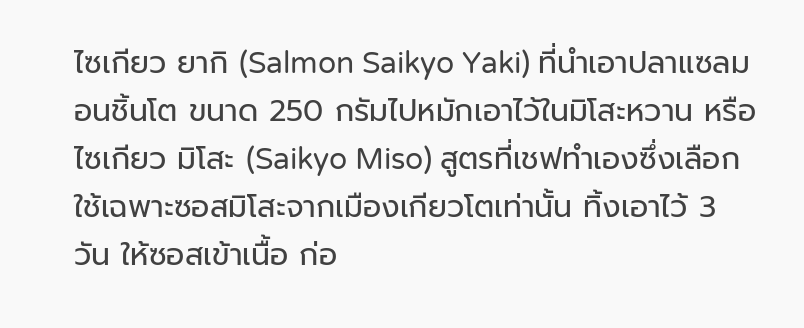ไซเกียว ยากิ (Salmon Saikyo Yaki) ที่นำเอาปลาแซลมอนชิ้นโต ขนาด 250 กรัมไปหมักเอาไว้ในมิโสะหวาน หรือไซเกียว มิโสะ (Saikyo Miso) สูตรที่เชฟทำเองซึ่งเลือกใช้เฉพาะซอสมิโสะจากเมืองเกียวโตเท่านั้น ทิ้งเอาไว้ 3 วัน ให้ซอสเข้าเนื้อ ก่อ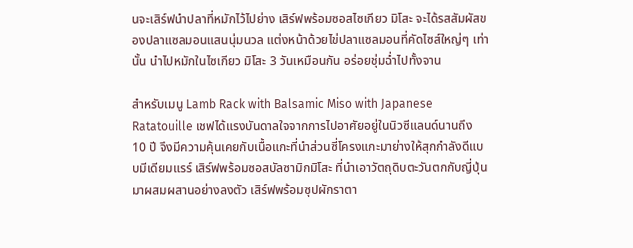นจะเสิร์ฟนำปลาที่หมักไว้ไปย่าง เสิร์ฟพร้อมซอสไซเกียว มิโสะ จะได้รสสัมผัสของปลาแซลมอนแสนนุ่มนวล แต่งหน้าด้วยไข่ปลาแซลมอนที่คัดไซส์ใหญ่ๆ เท่านั้น นำไปหมักในไซเกียว มิโสะ 3 วันเหมือนกัน อร่อยชุ่มฉ่ำไปทั้งจาน

สำหรับเมนู Lamb Rack with Balsamic Miso with Japanese Ratatouille เชฟได้แรงบันดาลใจจากการไปอาศัยอยู่ในนิวซีแลนด์นานถึง 10 ปี จึงมีความคุ้นเคยกับเนื้อแกะที่นำส่วนซี่โครงแกะมาย่างให้สุกกำลังดีแบบมีเดียมแรร์ เสิร์ฟพร้อมซอสบัลซามิกมิโสะ ที่นำเอาวัตถุดิบตะวันตกกับญี่ปุ่นมาผสมผสานอย่างลงตัว เสิร์ฟพร้อมซุปผักราตา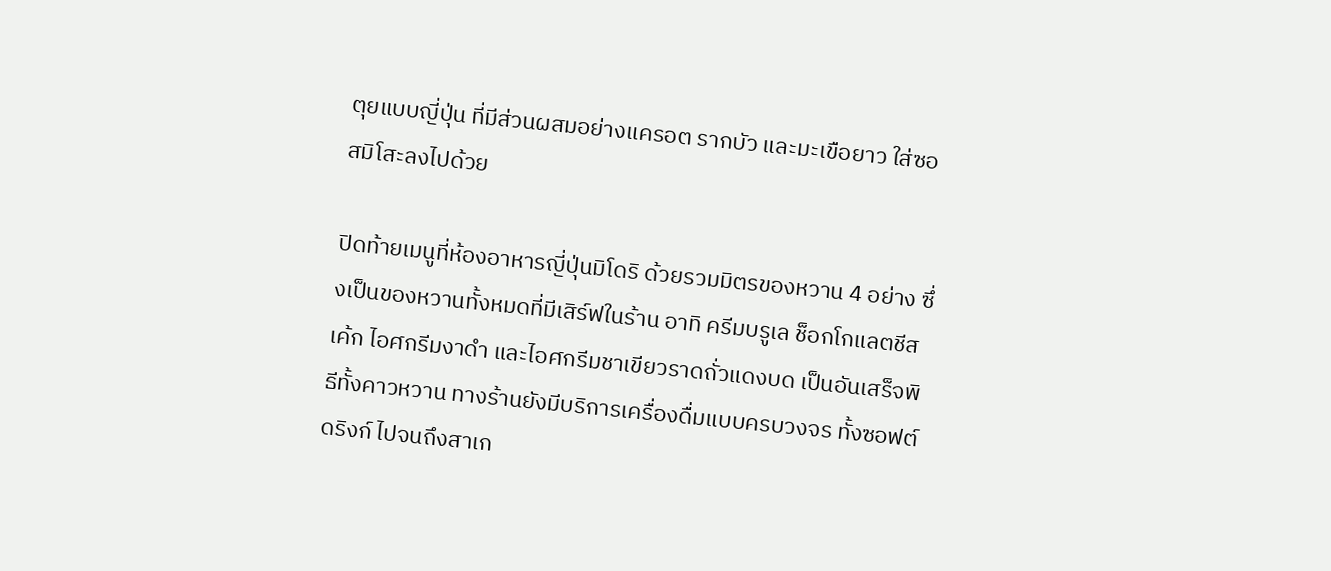ตุยแบบญี่ปุ่น ที่มีส่วนผสมอย่างแครอต รากบัว และมะเขือยาว ใส่ซอสมิโสะลงไปด้วย

ปิดท้ายเมนูที่ห้องอาหารญี่ปุ่นมิโดริ ด้วยรวมมิตรของหวาน 4 อย่าง ซึ่งเป็นของหวานทั้งหมดที่มีเสิร์ฟในร้าน อาทิ ครีมบรูเล ช็อกโกแลตชีสเค้ก ไอศกรีมงาดำ และไอศกรีมชาเขียวราดถั่วแดงบด เป็นอันเสร็จพิธีทั้งคาวหวาน ทางร้านยังมีบริการเครื่องดื่มแบบครบวงจร ทั้งซอฟต์ดริงก์ ไปจนถึงสาเก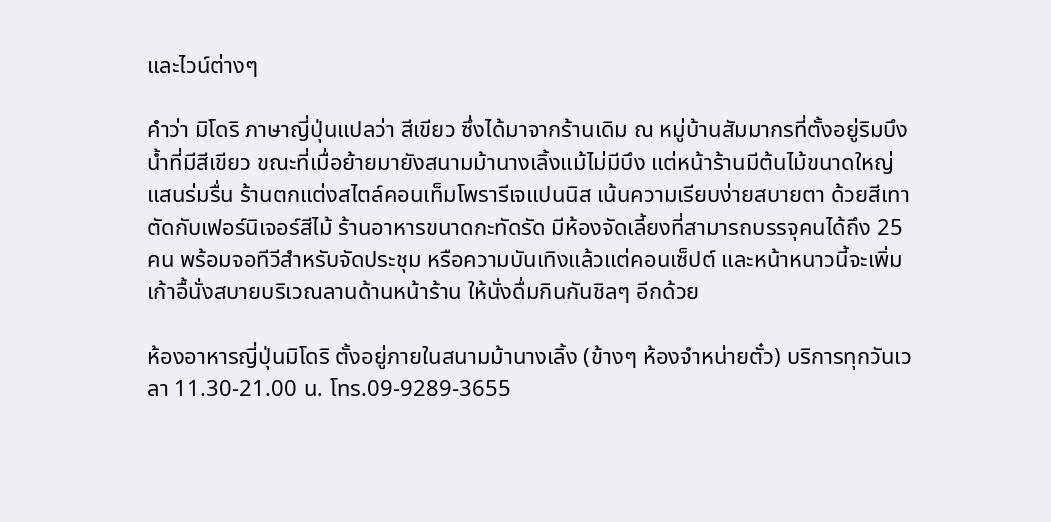และไวน์ต่างๆ

คำว่า มิโดริ ภาษาญี่ปุ่นแปลว่า สีเขียว ซึ่งได้มาจากร้านเดิม ณ หมู่บ้านสัมมากรที่ตั้งอยู่ริมบึงน้ำที่มีสีเขียว ขณะที่เมื่อย้ายมายังสนามม้านางเลิ้งแม้ไม่มีบึง แต่หน้าร้านมีต้นไม้ขนาดใหญ่แสนร่มรื่น ร้านตกแต่งสไตล์คอนเท็มโพรารีเจแปนนิส เน้นความเรียบง่ายสบายตา ด้วยสีเทาตัดกับเฟอร์นิเจอร์สีไม้ ร้านอาหารขนาดกะทัดรัด มีห้องจัดเลี้ยงที่สามารถบรรจุคนได้ถึง 25 คน พร้อมจอทีวีสำหรับจัดประชุม หรือความบันเทิงแล้วแต่คอนเซ็ปต์ และหน้าหนาวนี้จะเพิ่มเก้าอื้นั่งสบายบริเวณลานด้านหน้าร้าน ให้นั่งดื่มกินกันชิลๆ อีกด้วย

ห้องอาหารญี่ปุ่นมิโดริ ตั้งอยู่ภายในสนามม้านางเลิ้ง (ข้างๆ ห้องจำหน่ายตั๋ว) บริการทุกวันเวลา 11.30-21.00 น. โทร.09-9289-3655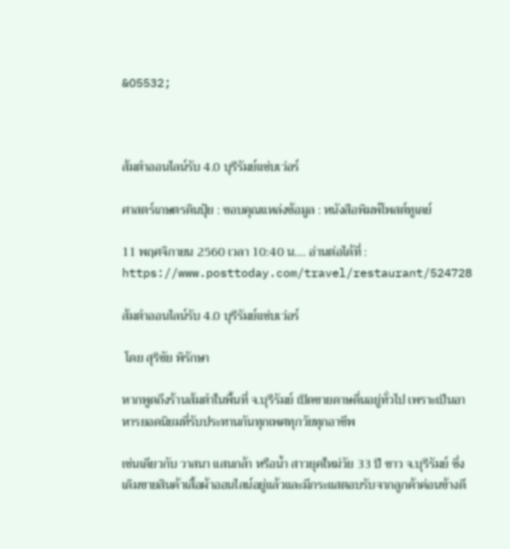&O5532;



ส้มตำออนไลน์รับ 4.0 บุรีรัมย์แซ่บเว่อร์

ศาสตร์เกษตรดินปุ๋ย : ขอบคุณแหล่งข้อมูล : หนังสือพิมพ์โพสต์ทูเดย์

11 พฤศจิกายน 2560 เวลา 10:40 น…. อ่านต่อได้ที่ : https://www.posttoday.com/travel/restaurant/524728

ส้มตำออนไลน์รับ 4.0 บุรีรัมย์แซ่บเว่อร์

 โดย สุริชัย พิรักษา

หากพูดถึงร้านส้มตำในพื้นที่ จ.บุรีรัมย์ เปิดขายดาษดื่นอยู่ทั่วไป เพราะเป็นอาหารยอดนิยมที่รับประทานกันทุกเพศทุกวัยทุกอาชีพ

เช่นเดียวกับ วาสนา แสนกล้า หรือน้ำ สาวยุคใหม่วัย 33 ปี ชาว จ.บุรีรัมย์ ซึ่งเดิมขายสินค้าเสื้อผ้าออนไลน์อยู่แล้วและมีกระแสตอบรับจากลูกค้าค่อนข้างดี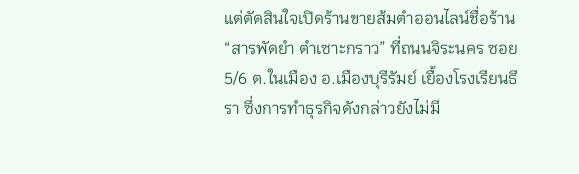แต่ตัดสินใจเปิดร้านขายส้มตำออนไลน์ชื่อร้าน “สารพัดยำ ตำเซาะกราว” ที่ถนนจิระนคร ซอย 5/6 ต.ในเมือง อ.เมืองบุรีรัมย์ เยื้องโรงเรียนธีรา ซึ่งการทำธุรกิจดังกล่าวยังไม่มี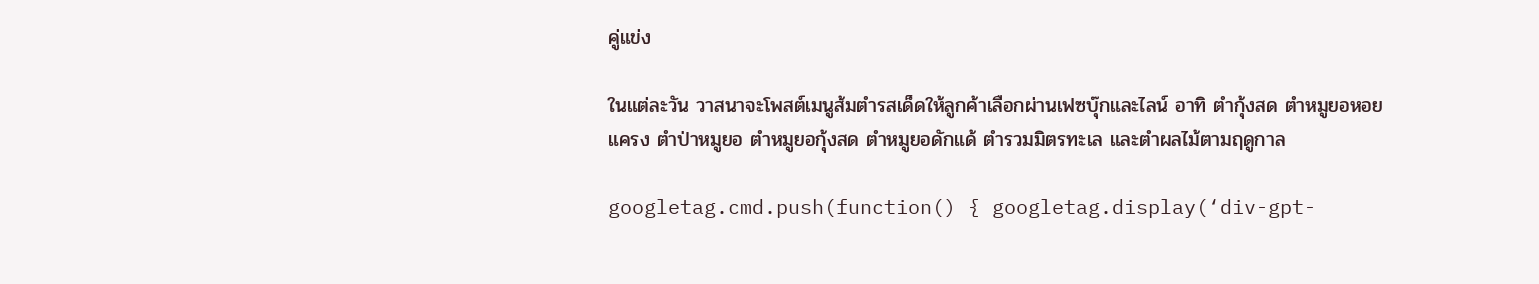คู่แข่ง

ในแต่ละวัน วาสนาจะโพสต์เมนูส้มตำรสเด็ดให้ลูกค้าเลือกผ่านเฟซบุ๊กและไลน์ อาทิ ตำกุ้งสด ตำหมูยอหอยแครง ตำป่าหมูยอ ตำหมูยอกุ้งสด ตำหมูยอดักแด้ ตำรวมมิตรทะเล และตำผลไม้ตามฤดูกาล

googletag.cmd.push(function() { googletag.display(‘div-gpt-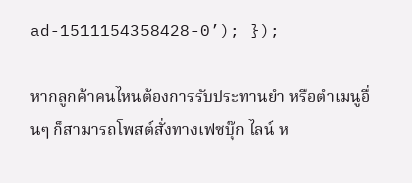ad-1511154358428-0’); });

หากลูกค้าคนไหนต้องการรับประทานยำ หรือตำเมนูอื่นๆ ก็สามารถโพสต์สั่งทางเฟซบุ๊ก ไลน์ ห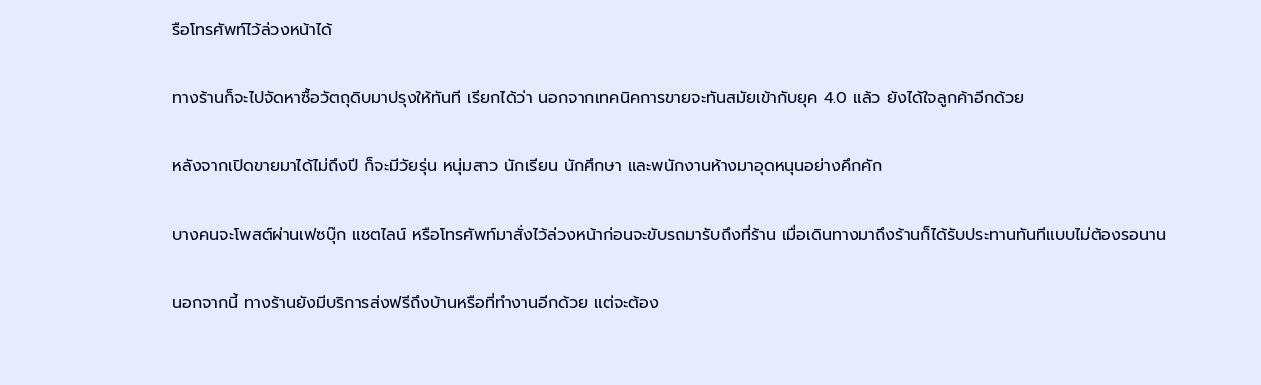รือโทรศัพท์ไว้ล่วงหน้าได้

ทางร้านก็จะไปจัดหาซื้อวัตถุดิบมาปรุงให้ทันที เรียกได้ว่า นอกจากเทคนิคการขายจะทันสมัยเข้ากับยุค 4.0 แล้ว ยังได้ใจลูกค้าอีกด้วย

หลังจากเปิดขายมาได้ไม่ถึงปี ก็จะมีวัยรุ่น หนุ่มสาว นักเรียน นักศึกษา และพนักงานห้างมาอุดหนุนอย่างคึกคัก

บางคนจะโพสต์ผ่านเฟซบุ๊ก แชตไลน์ หรือโทรศัพท์มาสั่งไว้ล่วงหน้าก่อนจะขับรถมารับถึงที่ร้าน เมื่อเดินทางมาถึงร้านก็ได้รับประทานทันทีแบบไม่ต้องรอนาน

นอกจากนี้ ทางร้านยังมีบริการส่งฟรีถึงบ้านหรือที่ทำงานอีกด้วย แต่จะต้อง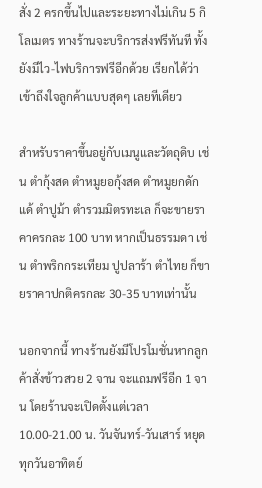สั่ง 2 ครกขึ้นไปและระยะทางไม่เกิน 5 กิโลเมตร ทางร้านจะบริการส่งฟรีทันที ทั้งยังมีไว-ไฟบริการฟรีอีกด้วย เรียกได้ว่าเข้าถึงใจลูกค้าแบบสุดๆ เลยทีเดียว

สำหรับราคาขึ้นอยู่กับเมนูและวัตถุดิบ เช่น ตำกุ้งสด ตำหมูยอกุ้งสด ตำหมูยกดักแด้ ตำปูม้า ตำรวมมิตรทะเล ก็จะขายราคาครกละ 100 บาท หากเป็นธรรมดา เช่น ตำพริกกระเทียม ปูปลาร้า ตำไทย ก็ขายราคาปกติครกละ 30-35 บาทเท่านั้น

นอกจากนี้ ทางร้านยังมีโปรโมชั่นหากลูกค้าสั่งข้าวสวย 2 จาน จะแถมฟรีอีก 1 จาน โดยร้านจะเปิดตั้งแต่เวลา 10.00-21.00 น. วันจันทร์-วันเสาร์ หยุดทุกวันอาทิตย์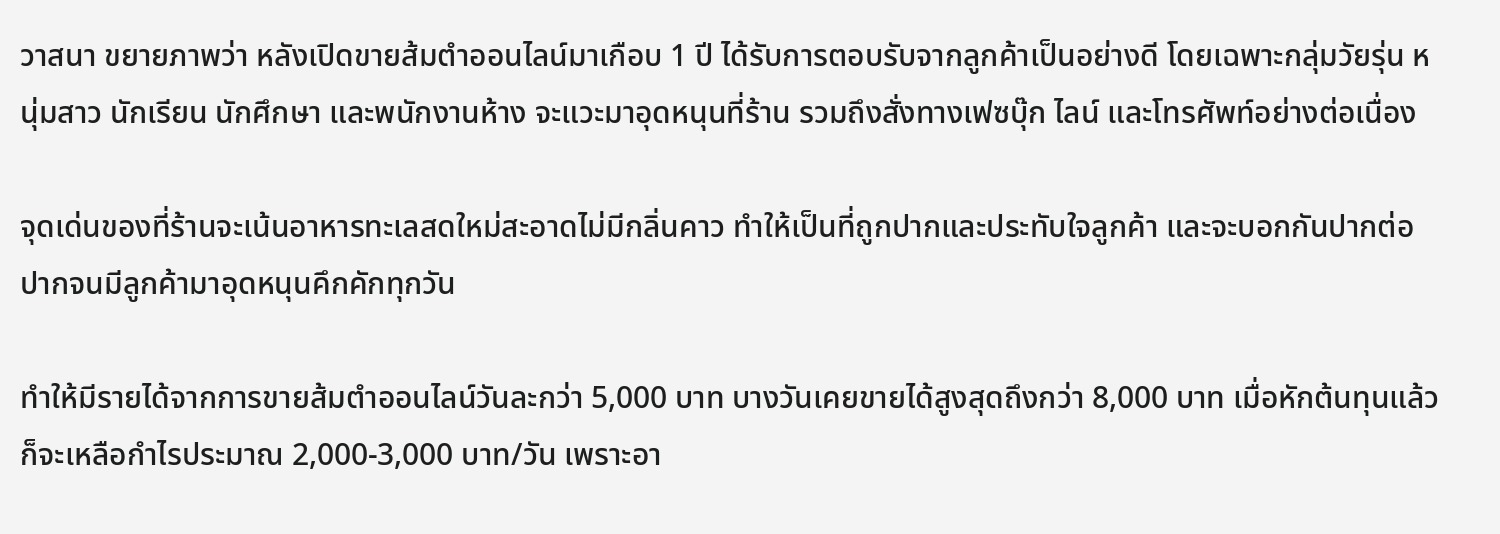วาสนา ขยายภาพว่า หลังเปิดขายส้มตำออนไลน์มาเกือบ 1 ปี ได้รับการตอบรับจากลูกค้าเป็นอย่างดี โดยเฉพาะกลุ่มวัยรุ่น หนุ่มสาว นักเรียน นักศึกษา และพนักงานห้าง จะแวะมาอุดหนุนที่ร้าน รวมถึงสั่งทางเฟซบุ๊ก ไลน์ และโทรศัพท์อย่างต่อเนื่อง

จุดเด่นของที่ร้านจะเน้นอาหารทะเลสดใหม่สะอาดไม่มีกลิ่นคาว ทำให้เป็นที่ถูกปากและประทับใจลูกค้า และจะบอกกันปากต่อปากจนมีลูกค้ามาอุดหนุนคึกคักทุกวัน

ทำให้มีรายได้จากการขายส้มตำออนไลน์วันละกว่า 5,000 บาท บางวันเคยขายได้สูงสุดถึงกว่า 8,000 บาท เมื่อหักต้นทุนแล้วก็จะเหลือกำไรประมาณ 2,000-3,000 บาท/วัน เพราะอา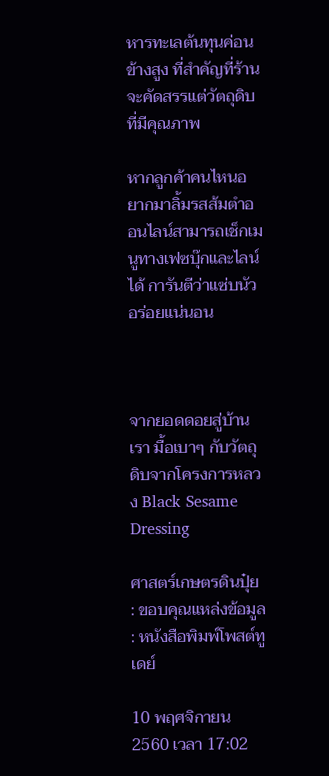หารทะเลต้นทุนค่อนข้างสูง ที่สำคัญที่ร้านจะคัดสรรแต่วัตถุดิบที่มีคุณภาพ

หากลูกค้าคนไหนอยากมาลิ้มรสส้มตำออนไลน์สามารถเช็กเมนูทางเฟซบุ๊กและไลน์ได้ การันตีว่าแซ่บนัวอร่อยแน่นอน



จากยอดดอยสู่บ้านเรา มื้อเบาๆ กับวัตถุดิบจากโครงการหลวง Black Sesame Dressing

ศาสตร์เกษตรดินปุ๋ย : ขอบคุณแหล่งข้อมูล : หนังสือพิมพ์โพสต์ทูเดย์

10 พฤศจิกายน 2560 เวลา 17:02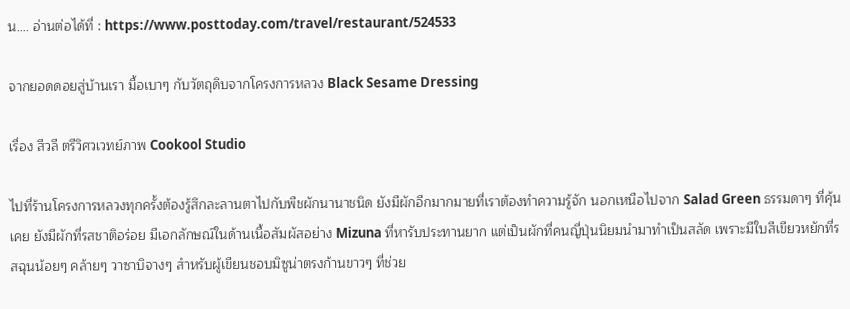น…. อ่านต่อได้ที่ : https://www.posttoday.com/travel/restaurant/524533

จากยอดดอยสู่บ้านเรา มื้อเบาๆ กับวัตถุดิบจากโครงการหลวง Black Sesame Dressing

เรื่อง สีวลี ตรีวิศวเวทย์ภาพ Cookool Studio

ไปที่ร้านโครงการหลวงทุกครั้งต้องรู้สึกละลานตาไปกับพืชผักนานาชนิด ยังมีผักอีกมากมายที่เราต้องทำความรู้จัก นอกเหนือไปจาก Salad Green ธรรมดาๆ ที่คุ้นเคย ยังมีผักที่รสชาติอร่อย มีเอกลักษณ์ในด้านเนื้อสัมผัสอย่าง Mizuna ที่หารับประทานยาก แต่เป็นผักที่คนญี่ปุ่นนิยมนำมาทำเป็นสลัด เพราะมีใบสีเขียวหยักที่รสฉุนน้อยๆ คล้ายๆ วาซาบิจางๆ สำหรับผู้เขียนชอบมิซูน่าตรงก้านขาวๆ ที่ช่วย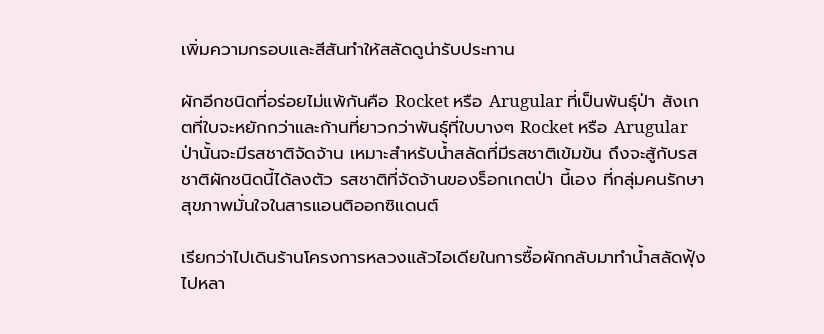เพิ่มความกรอบและสีสันทำให้สลัดดูน่ารับประทาน

ผักอีกชนิดที่อร่อยไม่แพ้กันคือ Rocket หรือ Arugular ที่เป็นพันธุ์ป่า สังเกตที่ใบจะหยักกว่าและก้านที่ยาวกว่าพันธุ์ที่ใบบางๆ Rocket หรือ Arugular ป่านั้นจะมีรสชาติจัดจ้าน เหมาะสำหรับน้ำสลัดที่มีรสชาติเข้มข้น ถึงจะสู้กับรสชาติผักชนิดนี้ได้ลงตัว รสชาติที่จัดจ้านของร็อกเกตป่า นี้เอง ที่กลุ่มคนรักษาสุขภาพมั่นใจในสารแอนติออกซิแดนต์

เรียกว่าไปเดินร้านโครงการหลวงแล้วไอเดียในการซื้อผักกลับมาทำน้ำสลัดฟุ้งไปหลา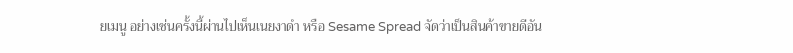ยเมนู อย่างเช่นครั้งนี้ผ่านไปเห็นเนยงาดำ หรือ Sesame Spread จัดว่าเป็นสินค้าขายดีอัน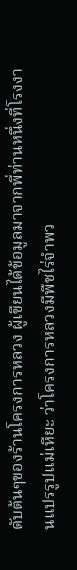ดับต้นๆของร้านโครงการหลวง ผู้เขียนได้ข้อมูลมาจากพี่ท่านหนึ่งที่โรงงานแปรรูปแม่เหียะ ว่าโครงการหลวงมีพืชไร่จำพว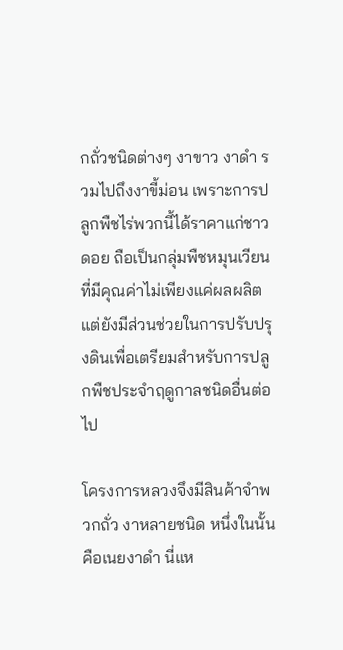กถั่วชนิดต่างๆ งาขาว งาดำ รวมไปถึงงาขี้ม่อน เพราะการปลูกพืชไร่พวกนี้ได้ราคาแก่ชาวดอย ถือเป็นกลุ่มพืชหมุนเวียนที่มีคุณค่าไม่เพียงแค่ผลผลิต แต่ยังมีส่วนช่วยในการปรับปรุงดินเพื่อเตรียมสำหรับการปลูกพืชประจำฤดูกาลชนิดอื่นต่อไป

โครงการหลวงจึงมีสินค้าจำพวกถั่ว งาหลายชนิด หนึ่งในนั้นคือเนยงาดำ นี่แห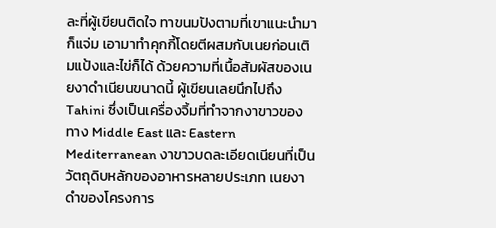ละที่ผู้เขียนติดใจ ทาขนมปังตามที่เขาแนะนำมาก็แจ่ม เอามาทำคุกกี้โดยตีผสมกับเนยก่อนเติมแป้งและไข่ก็ได้ ด้วยความที่เนื้อสัมผัสของเนยงาดำเนียนขนาดนี้ ผู้เขียนเลยนึกไปถึง Tahini ซึ่งเป็นเครื่องจิ้มที่ทำจากงาขาวของทาง Middle East และ Eastern Mediterranean งาขาวบดละเอียดเนียนที่เป็นวัตถุดิบหลักของอาหารหลายประเภท เนยงาดำของโครงการ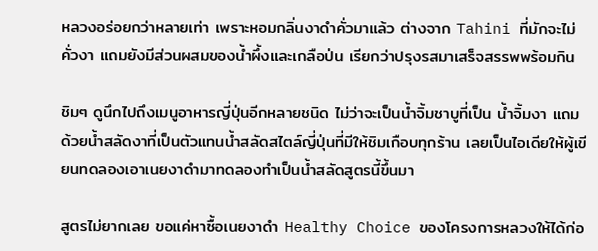หลวงอร่อยกว่าหลายเท่า เพราะหอมกลิ่นงาดำคั่วมาแล้ว ต่างจาก Tahini ที่มักจะไม่คั่วงา แถมยังมีส่วนผสมของน้ำผึ้งและเกลือป่น เรียกว่าปรุงรสมาเสร็จสรรพพร้อมกิน

ชิมๆ ดูนึกไปถึงเมนูอาหารญี่ปุ่นอีกหลายชนิด ไม่ว่าจะเป็นน้ำจิ้มชาบูที่เป็น น้ำจิ้มงา แถมด้วยน้ำสลัดงาที่เป็นตัวแทนน้ำสลัดสไตล์ญี่ปุ่นที่มีให้ชิมเกือบทุกร้าน เลยเป็นไอเดียให้ผู้เขียนทดลองเอาเนยงาดำมาทดลองทำเป็นน้ำสลัดสูตรนี้ขึ้นมา

สูตรไม่ยากเลย ขอแค่หาซื้อเนยงาดำ Healthy Choice ของโครงการหลวงให้ได้ก่อ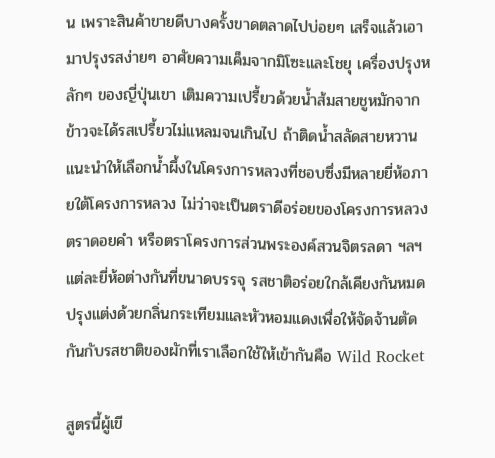น เพราะสินค้าขายดีบางครั้งขาดตลาดไปบ่อยๆ เสร็จแล้วเอามาปรุงรสง่ายๆ อาศัยความเค็มจากมิโซะและโชยุ เครื่องปรุงหลักๆ ของญี่ปุ่นเขา เติมความเปรี้ยวด้วยน้ำส้มสายชูหมักจากข้าวจะได้รสเปรี้ยวไม่แหลมจนเกินไป ถ้าติดน้ำสลัดสายหวาน แนะนำให้เลือกน้ำผึ้งในโครงการหลวงที่ชอบซึ่งมีหลายยี่ห้อภายใต้โครงการหลวง ไม่ว่าจะเป็นตราดีอร่อยของโครงการหลวง ตราดอยคำ หรือตราโครงการส่วนพระองค์สวนจิตรลดา ฯลฯ แต่ละยี่ห้อต่างกันที่ขนาดบรรจุ รสชาติอร่อยใกล้เคียงกันหมด ปรุงแต่งด้วยกลิ่นกระเทียมและหัวหอมแดงเพื่อให้จัดจ้านตัดกันกับรสชาติของผักที่เราเลือกใช้ให้เข้ากันคือ Wild Rocket

สูตรนี้ผู้เขี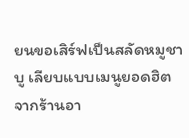ยนขอเสิร์ฟเป็นสลัดหมูชาบู เลียบแบบเมนูยอดฮิตจากร้านอา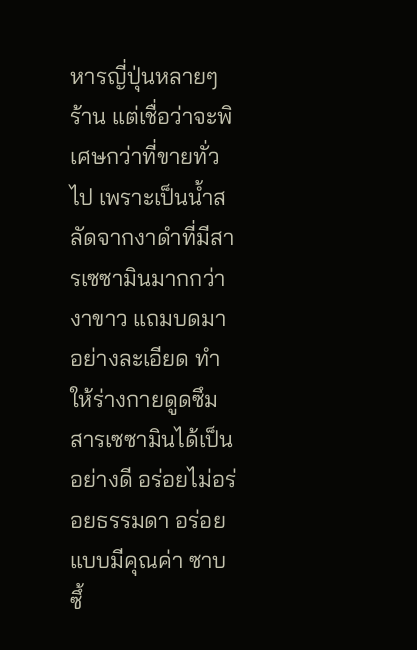หารญี่ปุ่นหลายๆ ร้าน แต่เชื่อว่าจะพิเศษกว่าที่ขายทั่วไป เพราะเป็นน้ำสลัดจากงาดำที่มีสารเซซามินมากกว่างาขาว แถมบดมาอย่างละเอียด ทำให้ร่างกายดูดซึมสารเซซามินได้เป็นอย่างดี อร่อยไม่อร่อยธรรมดา อร่อยแบบมีคุณค่า ซาบซึ้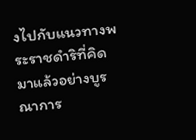งไปกับแนวทางพระราชดำริที่คิดมาแล้วอย่างบูรณาการ